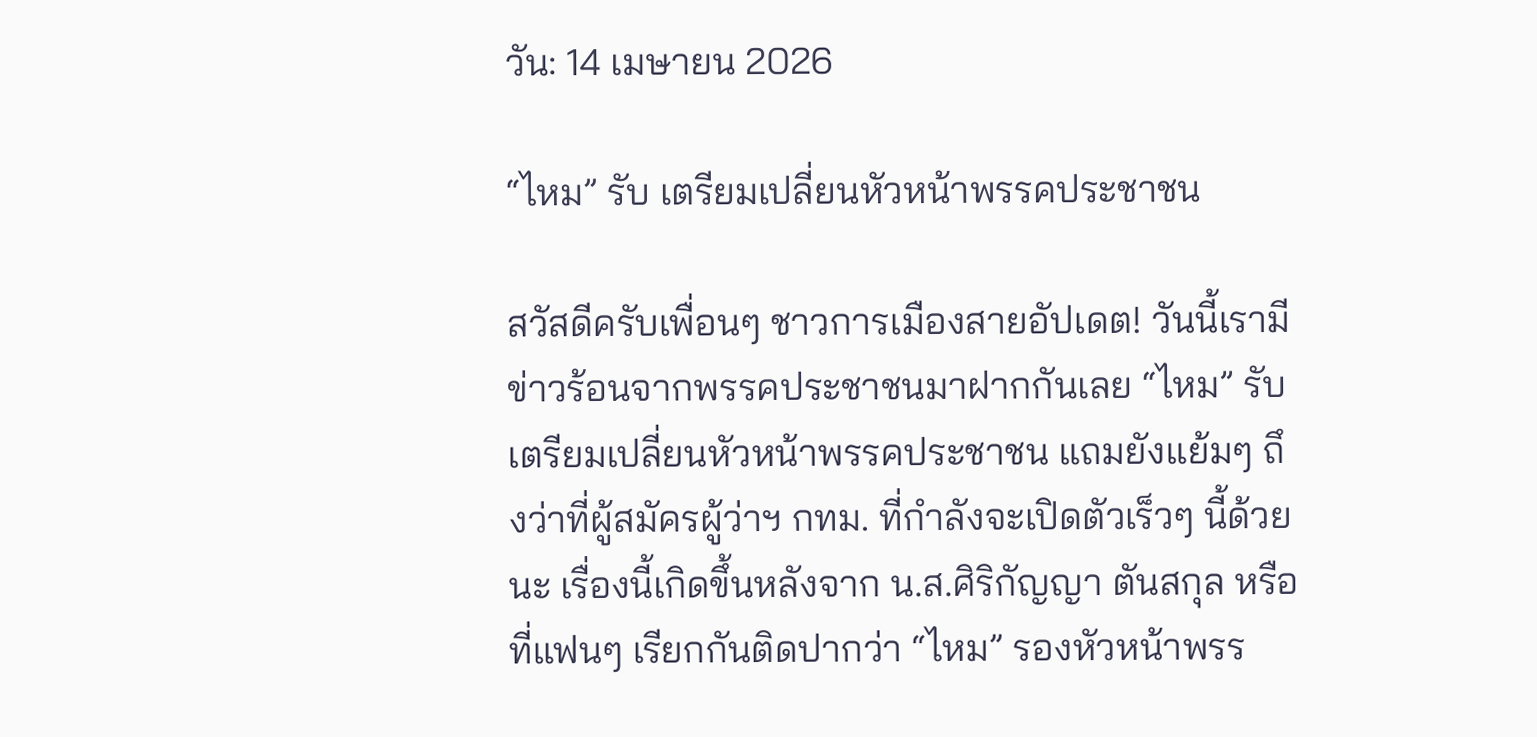วัน: 14 เมษายน 2026

“ไหม” รับ เตรียมเปลี่ยนหัวหน้าพรรคประชาชน

สวัสดีครับเพื่อนๆ ชาวการเมืองสายอัปเดต! วันนี้เรามีข่าวร้อนจากพรรคประชาชนมาฝากกันเลย “ไหม” รับ เตรียมเปลี่ยนหัวหน้าพรรคประชาชน แถมยังแย้มๆ ถึงว่าที่ผู้สมัครผู้ว่าฯ กทม. ที่กำลังจะเปิดตัวเร็วๆ นี้ด้วยนะ เรื่องนี้เกิดขึ้นหลังจาก น.ส.ศิริกัญญา ตันสกุล หรือที่แฟนๆ เรียกกันติดปากว่า “ไหม” รองหัวหน้าพรร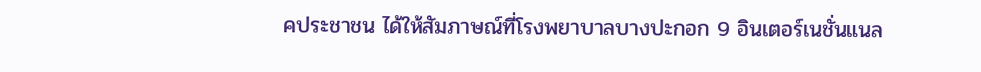คประชาชน ได้ให้สัมภาษณ์ที่โรงพยาบาลบางปะกอก 9 อินเตอร์เนชั่นแนล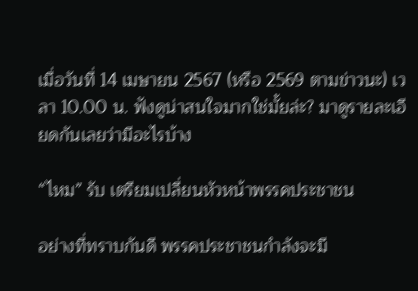เมื่อวันที่ 14 เมษายน 2567 (หรือ 2569 ตามข่าวนะ) เวลา 10.00 น. ฟังดูน่าสนใจมากใช่มั้ยล่ะ? มาดูรายละเอียดกันเลยว่ามีอะไรบ้าง

“ไหม” รับ เตรียมเปลี่ยนหัวหน้าพรรคประชาชน

อย่างที่ทราบกันดี พรรคประชาชนกำลังจะมี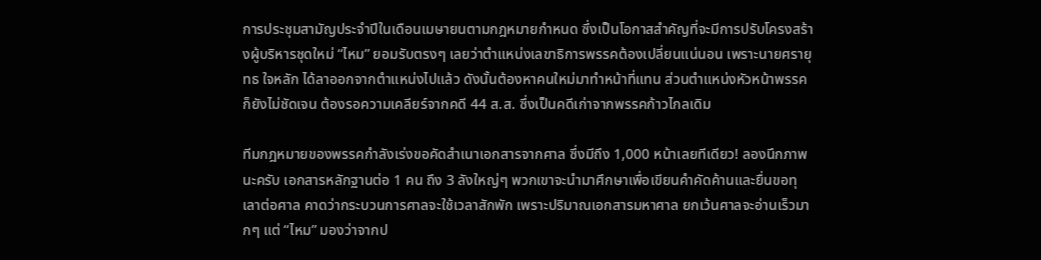การประชุมสามัญประจำปีในเดือนเมษายนตามกฎหมายกำหนด ซึ่งเป็นโอกาสสำคัญที่จะมีการปรับโครงสร้างผู้บริหารชุดใหม่ “ไหม” ยอมรับตรงๆ เลยว่าตำแหน่งเลขาธิการพรรคต้องเปลี่ยนแน่นอน เพราะนายศรายุทธ ใจหลัก ได้ลาออกจากตำแหน่งไปแล้ว ดังนั้นต้องหาคนใหม่มาทำหน้าที่แทน ส่วนตำแหน่งหัวหน้าพรรคก็ยังไม่ชัดเจน ต้องรอความเคลียร์จากคดี 44 ส.ส. ซึ่งเป็นคดีเก่าจากพรรคก้าวไกลเดิม

ทีมกฎหมายของพรรคกำลังเร่งขอคัดสำเนาเอกสารจากศาล ซึ่งมีถึง 1,000 หน้าเลยทีเดียว! ลองนึกภาพนะครับ เอกสารหลักฐานต่อ 1 คน ถึง 3 ลังใหญ่ๆ พวกเขาจะนำมาศึกษาเพื่อเขียนคำคัดค้านและยื่นขอทุเลาต่อศาล คาดว่ากระบวนการศาลจะใช้เวลาสักพัก เพราะปริมาณเอกสารมหาศาล ยกเว้นศาลจะอ่านเร็วมากๆ แต่ “ไหม” มองว่าจากป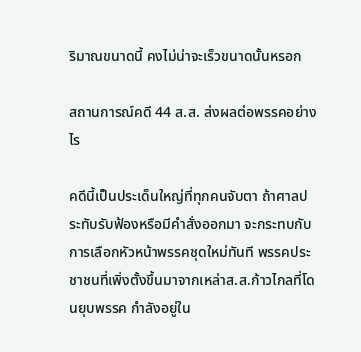ริมาณขนาดนี้ คงไม่น่าจะเร็วขนาดนั้นหรอก

สถานการณ์คดี 44 ส.ส. ส่งผลต่อพรรคอย่างไร

คดีนี้เป็นประเด็นใหญ่ที่ทุกคนจับตา ถ้าศาลประทับรับฟ้องหรือมีคำสั่งออกมา จะกระทบกับการเลือกหัวหน้าพรรคชุดใหม่ทันที พรรคประชาชนที่เพิ่งตั้งขึ้นมาจากเหล่าส.ส.ก้าวไกลที่โดนยุบพรรค กำลังอยู่ใน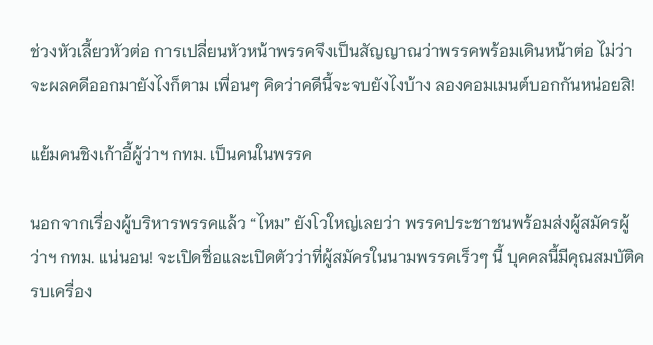ช่วงหัวเลี้ยวหัวต่อ การเปลี่ยนหัวหน้าพรรคจึงเป็นสัญญาณว่าพรรคพร้อมเดินหน้าต่อ ไม่ว่าจะผลคดีออกมายังไงก็ตาม เพื่อนๆ คิดว่าคดีนี้จะจบยังไงบ้าง ลองคอมเมนต์บอกกันหน่อยสิ!

แย้มคนชิงเก้าอี้ผู้ว่าฯ กทม. เป็นคนในพรรค

นอกจากเรื่องผู้บริหารพรรคแล้ว “ไหม” ยังโวใหญ่เลยว่า พรรคประชาชนพร้อมส่งผู้สมัครผู้ว่าฯ กทม. แน่นอน! จะเปิดชื่อและเปิดตัวว่าที่ผู้สมัครในนามพรรคเร็วๆ นี้ บุคคลนี้มีคุณสมบัติครบเครื่อง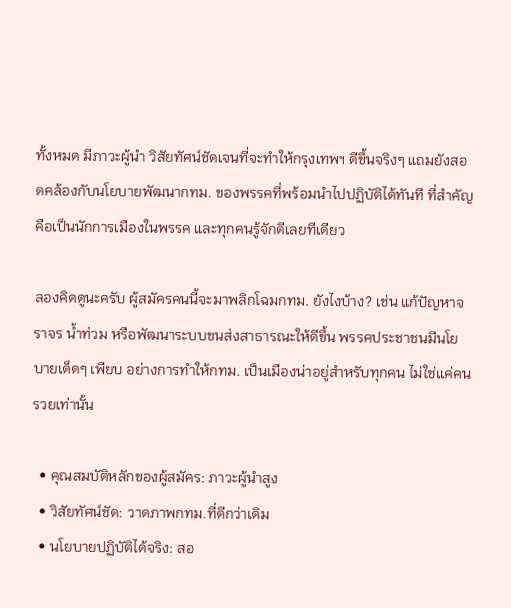ทั้งหมด มีภาวะผู้นำ วิสัยทัศน์ชัดเจนที่จะทำให้กรุงเทพฯ ดีขึ้นจริงๆ แถมยังสอดคล้องกับนโยบายพัฒนากทม. ของพรรคที่พร้อมนำไปปฏิบัติได้ทันที ที่สำคัญคือเป็นนักการเมืองในพรรค และทุกคนรู้จักดีเลยทีเดียว

ลองคิดดูนะครับ ผู้สมัครคนนี้จะมาพลิกโฉมกทม. ยังไงบ้าง? เช่น แก้ปัญหาจราจร น้ำท่วม หรือพัฒนาระบบขนส่งสาธารณะให้ดีขึ้น พรรคประชาชนมีนโยบายเด็ดๆ เพียบ อย่างการทำให้กทม. เป็นเมืองน่าอยู่สำหรับทุกคน ไม่ใช่แค่คนรวยเท่านั้น

  • คุณสมบัติหลักของผู้สมัคร: ภาวะผู้นำสูง
  • วิสัยทัศน์ชัด: วาดภาพกทม.ที่ดีกว่าเดิม
  • นโยบายปฏิบัติได้จริง: สอ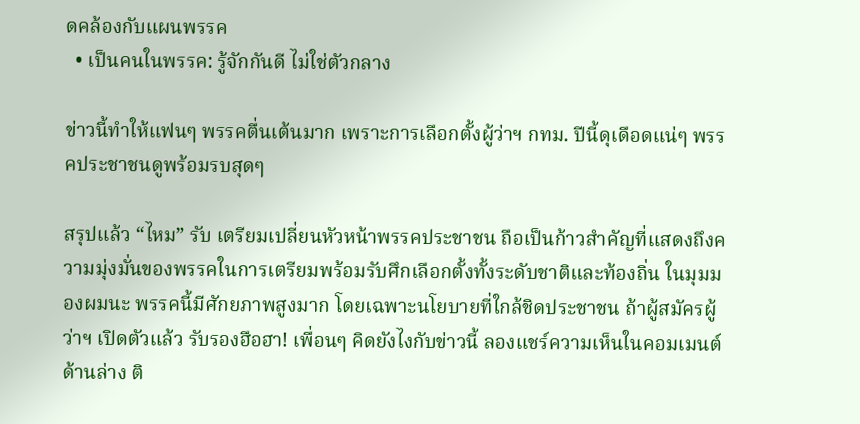ดคล้องกับแผนพรรค
  • เป็นคนในพรรค: รู้จักกันดี ไม่ใช่ตัวกลาง

ข่าวนี้ทำให้แฟนๆ พรรคตื่นเต้นมาก เพราะการเลือกตั้งผู้ว่าฯ กทม. ปีนี้ดุเดือดแน่ๆ พรรคประชาชนดูพร้อมรบสุดๆ

สรุปแล้ว “ไหม” รับ เตรียมเปลี่ยนหัวหน้าพรรคประชาชน ถือเป็นก้าวสำคัญที่แสดงถึงความมุ่งมั่นของพรรคในการเตรียมพร้อมรับศึกเลือกตั้งทั้งระดับชาติและท้องถิ่น ในมุมมองผมนะ พรรคนี้มีศักยภาพสูงมาก โดยเฉพาะนโยบายที่ใกล้ชิดประชาชน ถ้าผู้สมัครผู้ว่าฯ เปิดตัวแล้ว รับรองฮือฮา! เพื่อนๆ คิดยังไงกับข่าวนี้ ลองแชร์ความเห็นในคอมเมนต์ด้านล่าง ติ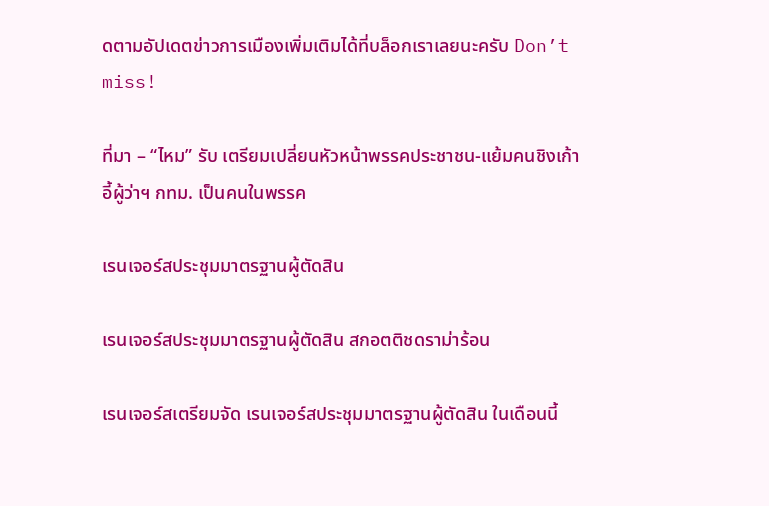ดตามอัปเดตข่าวการเมืองเพิ่มเติมได้ที่บล็อกเราเลยนะครับ Don’t miss!

ที่มา – “ไหม” รับ เตรียมเปลี่ยนหัวหน้าพรรคประชาชน-แย้มคนชิงเก้าอี้ผู้ว่าฯ กทม. เป็นคนในพรรค

เรนเจอร์สประชุมมาตรฐานผู้ตัดสิน

เรนเจอร์สประชุมมาตรฐานผู้ตัดสิน สกอตติชดราม่าร้อน

เรนเจอร์สเตรียมจัด เรนเจอร์สประชุมมาตรฐานผู้ตัดสิน ในเดือนนี้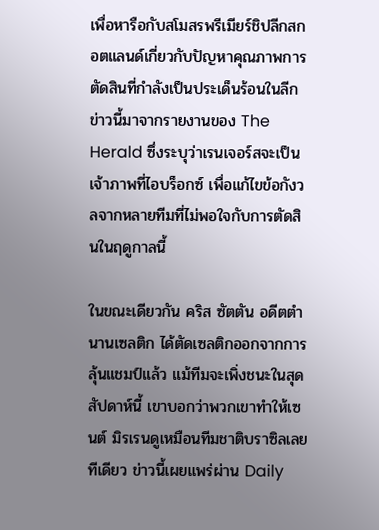เพื่อหารือกับสโมสรพรีเมียร์ชิปลีกสกอตแลนด์เกี่ยวกับปัญหาคุณภาพการตัดสินที่กำลังเป็นประเด็นร้อนในลีก ข่าวนี้มาจากรายงานของ The Herald ซึ่งระบุว่าเรนเจอร์สจะเป็นเจ้าภาพที่ไอบร็อกซ์ เพื่อแก้ไขข้อกังวลจากหลายทีมที่ไม่พอใจกับการตัดสินในฤดูกาลนี้

ในขณะเดียวกัน คริส ซัตตัน อดีตตำนานเซลติก ได้ตัดเซลติกออกจากการลุ้นแชมป์แล้ว แม้ทีมจะเพิ่งชนะในสุดสัปดาห์นี้ เขาบอกว่าพวกเขาทำให้เซนต์ มิรเรนดูเหมือนทีมชาติบราซิลเลยทีเดียว ข่าวนี้เผยแพร่ผ่าน Daily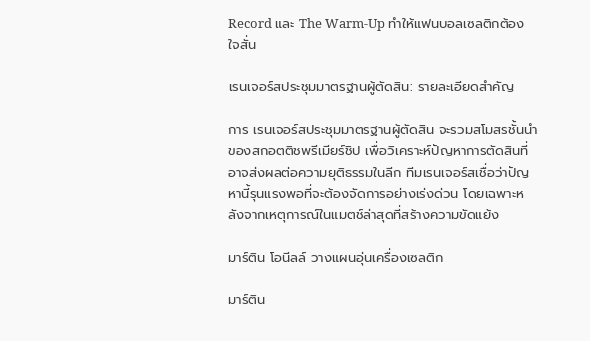Record และ The Warm-Up ทำให้แฟนบอลเซลติกต้องใจสั่น

เรนเจอร์สประชุมมาตรฐานผู้ตัดสิน: รายละเอียดสำคัญ

การ เรนเจอร์สประชุมมาตรฐานผู้ตัดสิน จะรวมสโมสรชั้นนำของสกอตติชพรีเมียร์ชิป เพื่อวิเคราะห์ปัญหาการตัดสินที่อาจส่งผลต่อความยุติธรรมในลีก ทีมเรนเจอร์สเชื่อว่าปัญหานี้รุนแรงพอที่จะต้องจัดการอย่างเร่งด่วน โดยเฉพาะหลังจากเหตุการณ์ในแมตช์ล่าสุดที่สร้างความขัดแย้ง

มาร์ติน โอนีลล์ วางแผนอุ่นเครื่องเซลติก

มาร์ติน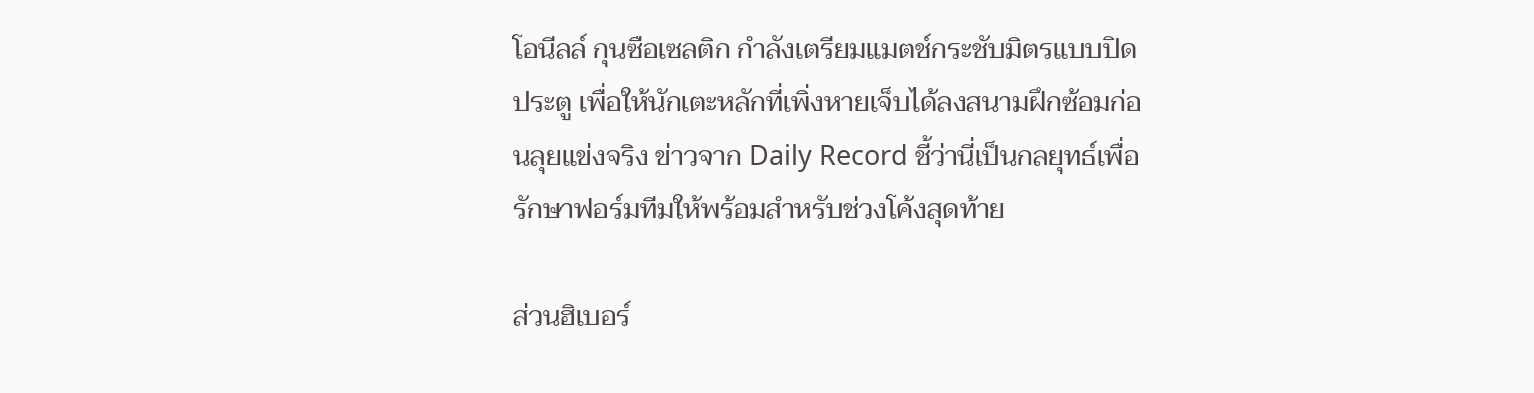โอนีลล์ กุนซือเซลติก กำลังเตรียมแมตช์กระชับมิตรแบบปิดประตู เพื่อให้นักเตะหลักที่เพิ่งหายเจ็บได้ลงสนามฝึกซ้อมก่อนลุยแข่งจริง ข่าวจาก Daily Record ชี้ว่านี่เป็นกลยุทธ์เพื่อรักษาฟอร์มทีมให้พร้อมสำหรับช่วงโค้งสุดท้าย

ส่วนฮิเบอร์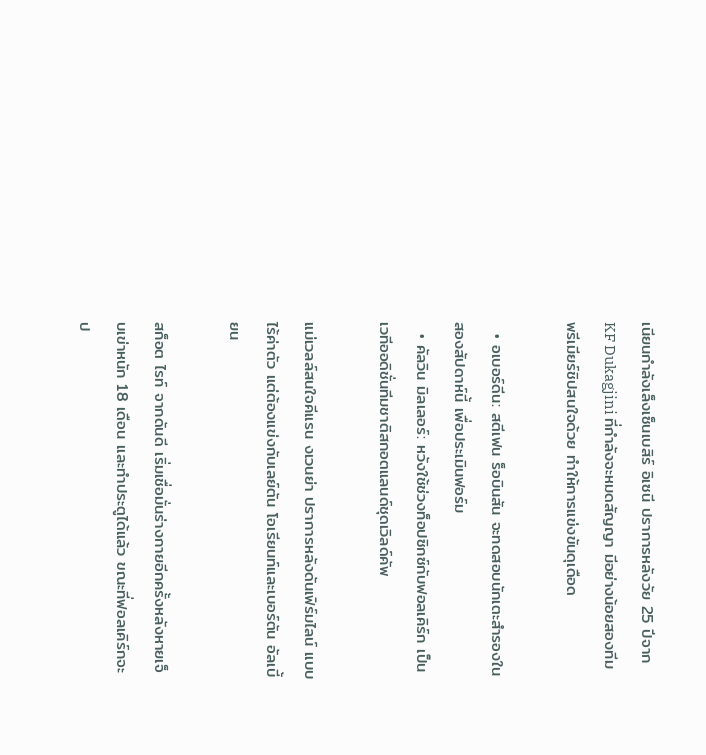เนียนกำลังเล็งเซ็นเบสิร์ อิเซนี ปราการหลังวัย 25 ปีจาก KF Dukagjini ที่กำลังจะหมดสัญญา มีอย่างน้อยสองทีมพรีเมียร์ชิปสนใจด้วย ทำให้การแข่งขันดุเดือด

  • อเบอร์ดีน: สตีเฟน ร็อบินสัน จะทดสอบนักเตะสำรองในสองสัปดาห์นี้ เพื่อประเมินฟอร์ม
  • คัลวิน มิลเลอร์: หวังใช้ช่วงท็อปซิกซ์กับฟอลเคิร์ก เป็นเวทีออดิชั่นทีมชาติสกอตแลนด์ชุดเวิลด์คัพ

แม่เวลล์สนใจคีแรน งเวนย่า ปราการหลังดันเฟิร์มไลน์ แบบไร้ค่าตัว แต่ต้องแข่งกับเลย์ตัน โอเรียนท์และเบอร์ตัน อัลเบี้ยน

สก็อต ไรท์ จากดันดี เริ่มเชื่อมั่นร่างกายอีกครั้งหลังหายเจ็บเข่าหนัก 18 เดือน และทำประตูได้แล้ว ขณะที่ฟอลเคิร์กจะป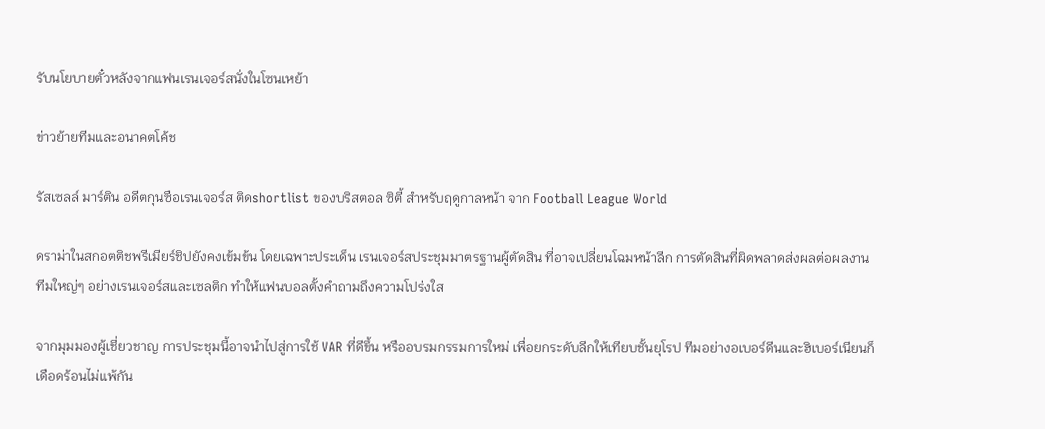รับนโยบายตั๋วหลังจากแฟนเรนเจอร์สนั่งในโซนเหย้า

ข่าวย้ายทีมและอนาคตโค้ช

รัสเซลล์ มาร์ติน อดีตกุนซือเรนเจอร์ส ติดshortlist ของบริสตอล ซิตี้ สำหรับฤดูกาลหน้า จาก Football League World

ดราม่าในสกอตติชพรีเมียร์ชิปยังคงเข้มข้น โดยเฉพาะประเด็น เรนเจอร์สประชุมมาตรฐานผู้ตัดสิน ที่อาจเปลี่ยนโฉมหน้าลีก การตัดสินที่ผิดพลาดส่งผลต่อผลงานทีมใหญ่ๆ อย่างเรนเจอร์สและเซลติก ทำให้แฟนบอลตั้งคำถามถึงความโปร่งใส

จากมุมมองผู้เชี่ยวชาญ การประชุมนี้อาจนำไปสู่การใช้ VAR ที่ดีขึ้น หรืออบรมกรรมการใหม่ เพื่อยกระดับลีกให้เทียบชั้นยุโรป ทีมอย่างอเบอร์ดีนและฮิเบอร์เนียนก็เดือดร้อนไม่แพ้กัน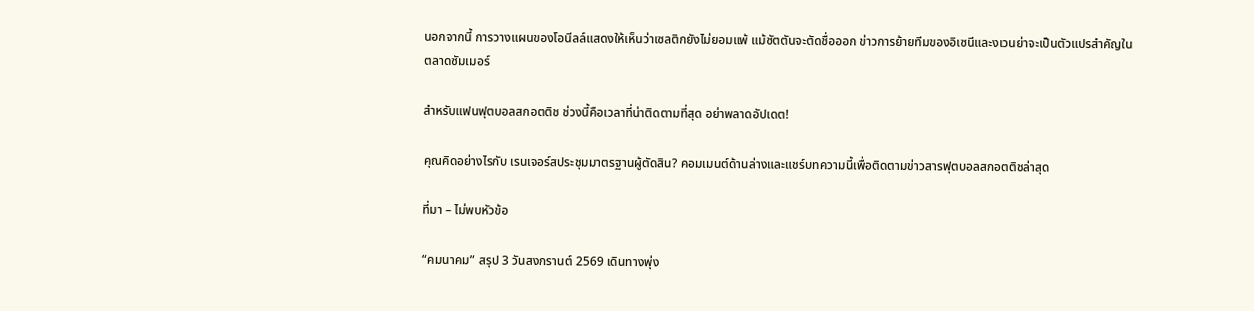นอกจากนี้ การวางแผนของโอนีลล์แสดงให้เห็นว่าเซลติกยังไม่ยอมแพ้ แม้ซัตตันจะตัดชื่อออก ข่าวการย้ายทีมของอิเซนีและงเวนย่าจะเป็นตัวแปรสำคัญในตลาดซัมเมอร์

สำหรับแฟนฟุตบอลสกอตติช ช่วงนี้คือเวลาที่น่าติดตามที่สุด อย่าพลาดอัปเดต!

คุณคิดอย่างไรกับ เรนเจอร์สประชุมมาตรฐานผู้ตัดสิน? คอมเมนต์ด้านล่างและแชร์บทความนี้เพื่อติดตามข่าวสารฟุตบอลสกอตติชล่าสุด

ที่มา – ไม่พบหัวข้อ

“คมนาคม” สรุป 3 วันสงกรานต์ 2569 เดินทางพุ่ง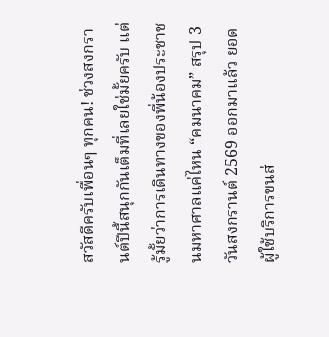สวัสดีครับเพื่อนๆ ทุกคน! ช่วงสงกรานต์ปีนี้สนุกกันเต็มที่เลยใช่มั้ยครับ แต่รู้มั้ยว่าการเดินทางของพี่น้องประชาชนมหาศาลแค่ไหน “คมนาคม” สรุป 3 วันสงกรานต์ 2569 ออกมาแล้ว ยอดผู้ใช้บริการขนส่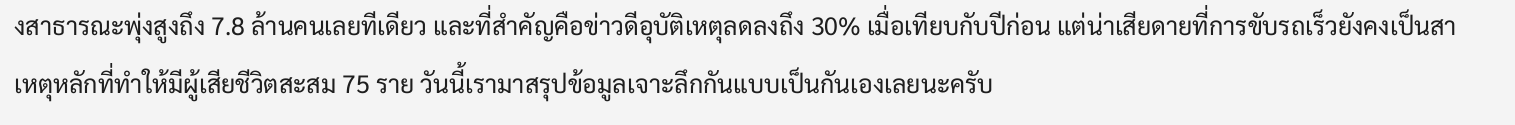งสาธารณะพุ่งสูงถึง 7.8 ล้านคนเลยทีเดียว และที่สำคัญคือข่าวดีอุบัติเหตุลดลงถึง 30% เมื่อเทียบกับปีก่อน แต่น่าเสียดายที่การขับรถเร็วยังคงเป็นสาเหตุหลักที่ทำให้มีผู้เสียชีวิตสะสม 75 ราย วันนี้เรามาสรุปข้อมูลเจาะลึกกันแบบเป็นกันเองเลยนะครับ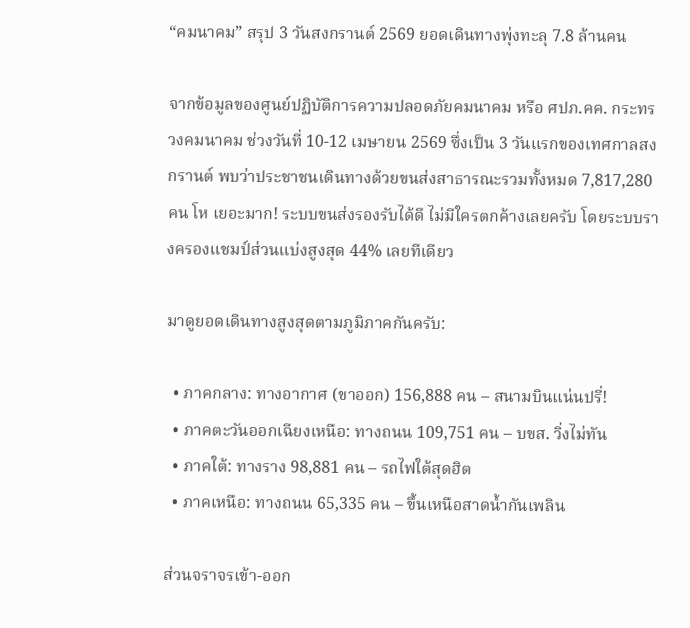“คมนาคม” สรุป 3 วันสงกรานต์ 2569 ยอดเดินทางพุ่งทะลุ 7.8 ล้านคน

จากข้อมูลของศูนย์ปฏิบัติการความปลอดภัยคมนาคม หรือ ศปภ.คค. กระทรวงคมนาคม ช่วงวันที่ 10-12 เมษายน 2569 ซึ่งเป็น 3 วันแรกของเทศกาลสงกรานต์ พบว่าประชาชนเดินทางด้วยขนส่งสาธารณะรวมทั้งหมด 7,817,280 คน โห เยอะมาก! ระบบขนส่งรองรับได้ดี ไม่มีใครตกค้างเลยครับ โดยระบบรางครองแชมป์ส่วนแบ่งสูงสุด 44% เลยทีเดียว

มาดูยอดเดินทางสูงสุดตามภูมิภาคกันครับ:

  • ภาคกลาง: ทางอากาศ (ขาออก) 156,888 คน – สนามบินแน่นปรี่!
  • ภาคตะวันออกเฉียงเหนือ: ทางถนน 109,751 คน – บขส. วิ่งไม่ทัน
  • ภาคใต้: ทางราง 98,881 คน – รถไฟใต้สุดฮิต
  • ภาคเหนือ: ทางถนน 65,335 คน – ขึ้นเหนือสาดน้ำกันเพลิน

ส่วนจราจรเข้า-ออก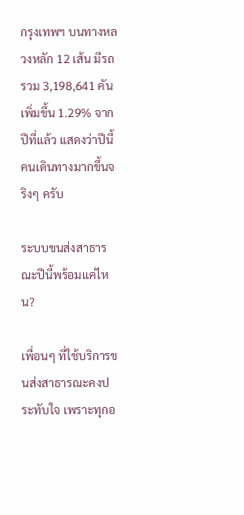กรุงเทพฯ บนทางหลวงหลัก 12 เส้น มีรถรวม 3,198,641 คัน เพิ่มขึ้น 1.29% จากปีที่แล้ว แสดงว่าปีนี้คนเดินทางมากขึ้นจริงๆ ครับ

ระบบขนส่งสาธารณะปีนี้พร้อมแค่ไหน?

เพื่อนๆ ที่ใช้บริการขนส่งสาธารณะคงประทับใจ เพราะทุกอ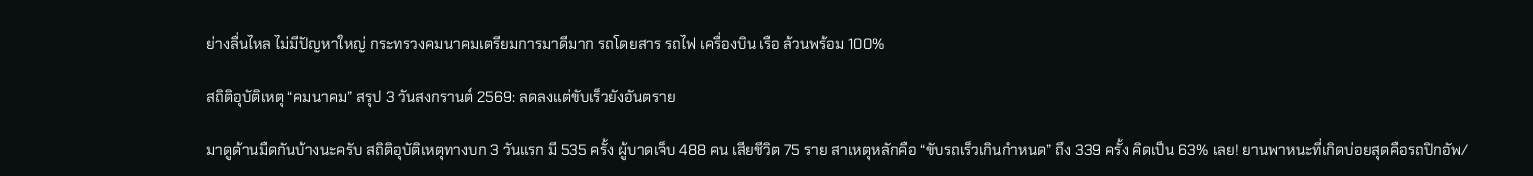ย่างลื่นไหล ไม่มีปัญหาใหญ่ กระทรวงคมนาคมเตรียมการมาดีมาก รถโดยสาร รถไฟ เครื่องบิน เรือ ล้วนพร้อม 100%

สถิติอุบัติเหตุ “คมนาคม” สรุป 3 วันสงกรานต์ 2569: ลดลงแต่ขับเร็วยังอันตราย

มาดูด้านมืดกันบ้างนะครับ สถิติอุบัติเหตุทางบก 3 วันแรก มี 535 ครั้ง ผู้บาดเจ็บ 488 คน เสียชีวิต 75 ราย สาเหตุหลักคือ “ขับรถเร็วเกินกำหนด” ถึง 339 ครั้ง คิดเป็น 63% เลย! ยานพาหนะที่เกิดบ่อยสุดคือรถปิกอัพ/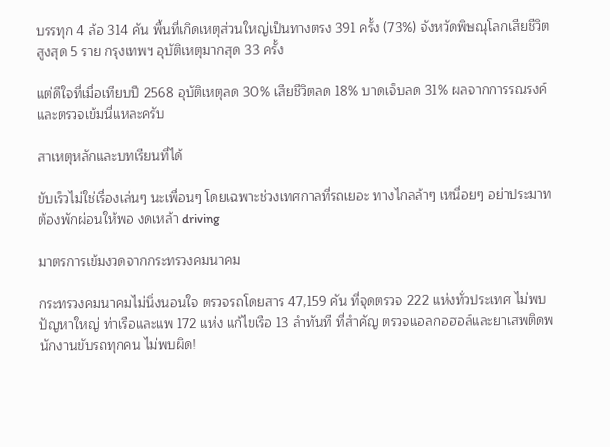บรรทุก 4 ล้อ 314 คัน พื้นที่เกิดเหตุส่วนใหญ่เป็นทางตรง 391 ครั้ง (73%) จังหวัดพิษณุโลกเสียชีวิตสูงสุด 5 ราย กรุงเทพฯ อุบัติเหตุมากสุด 33 ครั้ง

แต่ดีใจที่เมื่อเทียบปี 2568 อุบัติเหตุลด 30% เสียชีวิตลด 18% บาดเจ็บลด 31% ผลจากการรณรงค์และตรวจเข้มนี่แหละครับ

สาเหตุหลักและบทเรียนที่ได้

ขับเร็วไม่ใช่เรื่องเล่นๆ นะเพื่อนๆ โดยเฉพาะช่วงเทศกาลที่รถเยอะ ทางไกลล้าๆ เหนื่อยๆ อย่าประมาท ต้องพักผ่อนให้พอ งดเหล้า driving

มาตรการเข้มงวดจากกระทรวงคมนาคม

กระทรวงคมนาคมไม่นิ่งนอนใจ ตรวจรถโดยสาร 47,159 คัน ที่จุดตรวจ 222 แห่งทั่วประเทศ ไม่พบปัญหาใหญ่ ท่าเรือและแพ 172 แห่ง แก้ไขเรือ 13 ลำทันที ที่สำคัญ ตรวจแอลกอฮอล์และยาเสพติดพนักงานขับรถทุกคน ไม่พบผิด!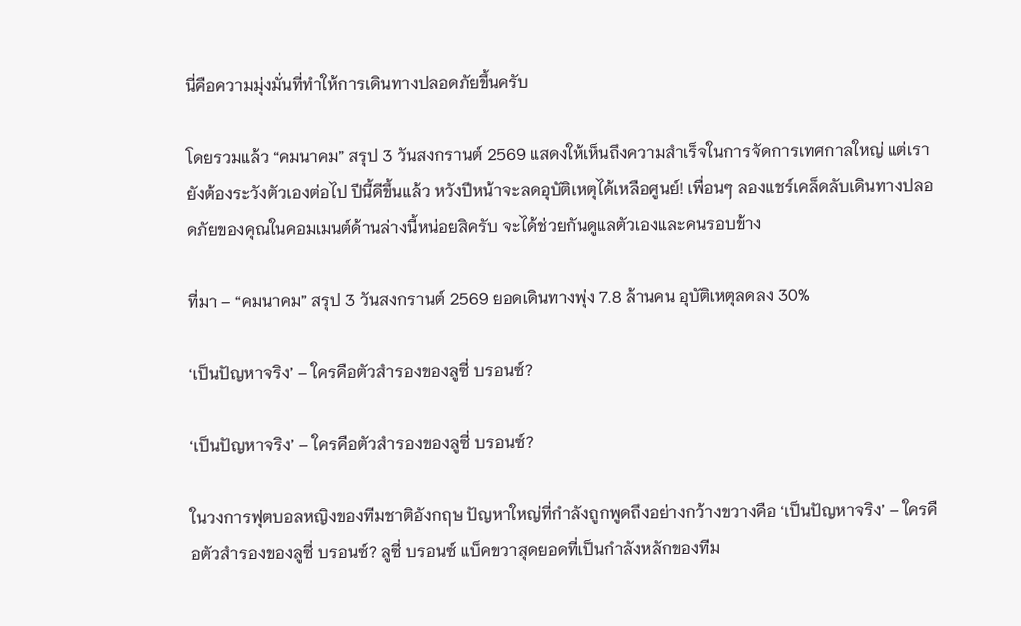นี่คือความมุ่งมั่นที่ทำให้การเดินทางปลอดภัยขึ้นครับ

โดยรวมแล้ว “คมนาคม” สรุป 3 วันสงกรานต์ 2569 แสดงให้เห็นถึงความสำเร็จในการจัดการเทศกาลใหญ่ แต่เรายังต้องระวังตัวเองต่อไป ปีนี้ดีขึ้นแล้ว หวังปีหน้าจะลดอุบัติเหตุได้เหลือศูนย์! เพื่อนๆ ลองแชร์เคล็ดลับเดินทางปลอดภัยของคุณในคอมเมนต์ด้านล่างนี้หน่อยสิครับ จะได้ช่วยกันดูแลตัวเองและคนรอบข้าง

ที่มา – “คมนาคม” สรุป 3 วันสงกรานต์ 2569 ยอดเดินทางพุ่ง 7.8 ล้านคน อุบัติเหตุลดลง 30%

‘เป็นปัญหาจริง’ – ใครคือตัวสำรองของลูซี่ บรอนซ์?

‘เป็นปัญหาจริง’ – ใครคือตัวสำรองของลูซี่ บรอนซ์?

ในวงการฟุตบอลหญิงของทีมชาติอังกฤษ ปัญหาใหญ่ที่กำลังถูกพูดถึงอย่างกว้างขวางคือ ‘เป็นปัญหาจริง’ – ใครคือตัวสำรองของลูซี่ บรอนซ์? ลูซี่ บรอนซ์ แบ็คขวาสุดยอดที่เป็นกำลังหลักของทีม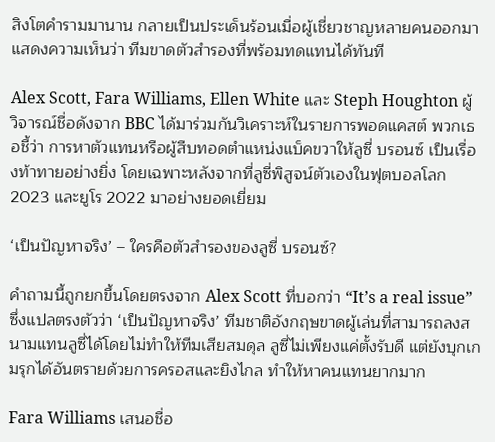สิงโตคำรามมานาน กลายเป็นประเด็นร้อนเมื่อผู้เชี่ยวชาญหลายคนออกมาแสดงความเห็นว่า ทีมขาดตัวสำรองที่พร้อมทดแทนได้ทันที

Alex Scott, Fara Williams, Ellen White และ Steph Houghton ผู้วิจารณ์ชื่อดังจาก BBC ได้มาร่วมกันวิเคราะห์ในรายการพอดแคสต์ พวกเธอชี้ว่า การหาตัวแทนหรือผู้สืบทอดตำแหน่งแบ็คขวาให้ลูซี่ บรอนซ์ เป็นเรื่องท้าทายอย่างยิ่ง โดยเฉพาะหลังจากที่ลูซี่พิสูจน์ตัวเองในฟุตบอลโลก 2023 และยูโร 2022 มาอย่างยอดเยี่ยม

‘เป็นปัญหาจริง’ – ใครคือตัวสำรองของลูซี่ บรอนซ์?

คำถามนี้ถูกยกขึ้นโดยตรงจาก Alex Scott ที่บอกว่า “It’s a real issue” ซึ่งแปลตรงตัวว่า ‘เป็นปัญหาจริง’ ทีมชาติอังกฤษขาดผู้เล่นที่สามารถลงสนามแทนลูซี่ได้โดยไม่ทำให้ทีมเสียสมดุล ลูซี่ไม่เพียงแค่ตั้งรับดี แต่ยังบุกเกมรุกได้อันตรายด้วยการครอสและยิงไกล ทำให้หาคนแทนยากมาก

Fara Williams เสนอชื่อ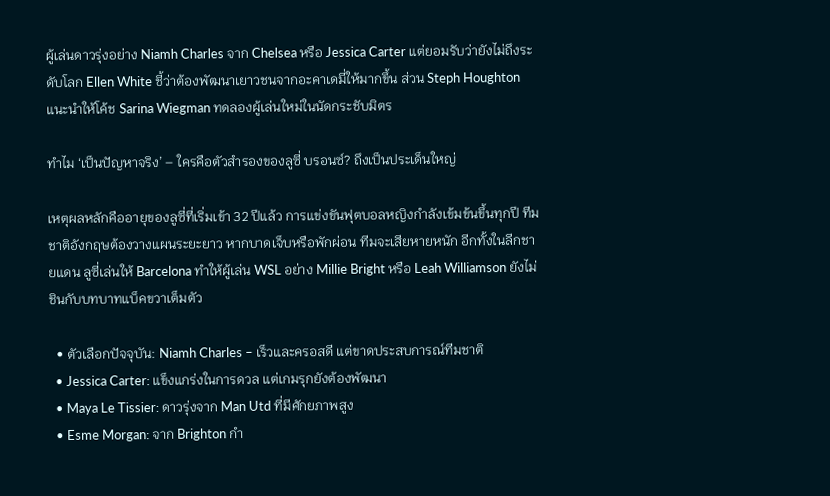ผู้เล่นดาวรุ่งอย่าง Niamh Charles จาก Chelsea หรือ Jessica Carter แต่ยอมรับว่ายังไม่ถึงระดับโลก Ellen White ชี้ว่าต้องพัฒนาเยาวชนจากอะคาเดมี่ให้มากขึ้น ส่วน Steph Houghton แนะนำให้โค้ช Sarina Wiegman ทดลองผู้เล่นใหม่ในนัดกระชับมิตร

ทำไม ‘เป็นปัญหาจริง’ – ใครคือตัวสำรองของลูซี่ บรอนซ์? ถึงเป็นประเด็นใหญ่

เหตุผลหลักคืออายุของลูซี่ที่เริ่มเข้า 32 ปีแล้ว การแข่งขันฟุตบอลหญิงกำลังเข้มข้นขึ้นทุกปี ทีมชาติอังกฤษต้องวางแผนระยะยาว หากบาดเจ็บหรือพักผ่อน ทีมจะเสียหายหนัก อีกทั้งในลีกชายแดน ลูซี่เล่นให้ Barcelona ทำให้ผู้เล่น WSL อย่าง Millie Bright หรือ Leah Williamson ยังไม่ชินกับบทบาทแบ็คขวาเต็มตัว

  • ตัวเลือกปัจจุบัน: Niamh Charles – เร็วและครอสดี แต่ขาดประสบการณ์ทีมชาติ
  • Jessica Carter: แข็งแกร่งในการดวล แต่เกมรุกยังต้องพัฒนา
  • Maya Le Tissier: ดาวรุ่งจาก Man Utd ที่มีศักยภาพสูง
  • Esme Morgan: จาก Brighton กำ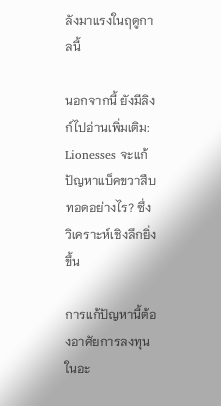ลังมาแรงในฤดูกาลนี้

นอกจากนี้ ยังมีลิงก์ไปอ่านเพิ่มเติม: Lionesses จะแก้ปัญหาแบ็คขวาสืบทอดอย่างไร? ซึ่งวิเคราะห์เชิงลึกยิ่งขึ้น

การแก้ปัญหานี้ต้องอาศัยการลงทุนในอะ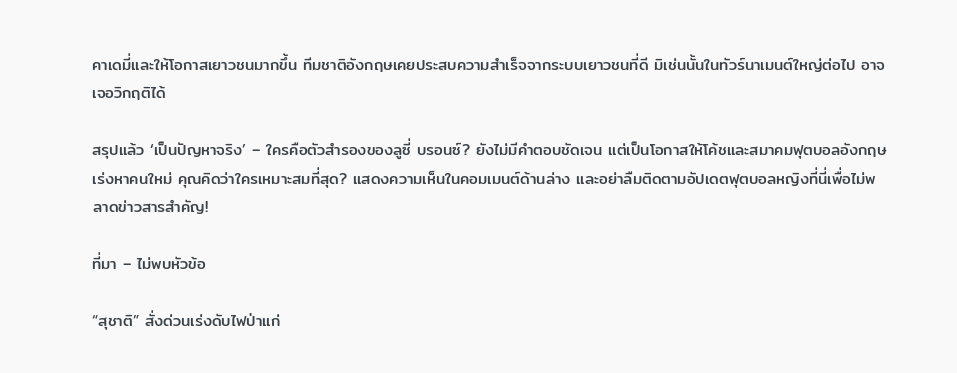คาเดมี่และให้โอกาสเยาวชนมากขึ้น ทีมชาติอังกฤษเคยประสบความสำเร็จจากระบบเยาวชนที่ดี มิเช่นนั้นในทัวร์นาเมนต์ใหญ่ต่อไป อาจเจอวิกฤติได้

สรุปแล้ว ‘เป็นปัญหาจริง’ – ใครคือตัวสำรองของลูซี่ บรอนซ์? ยังไม่มีคำตอบชัดเจน แต่เป็นโอกาสให้โค้ชและสมาคมฟุตบอลอังกฤษเร่งหาคนใหม่ คุณคิดว่าใครเหมาะสมที่สุด? แสดงความเห็นในคอมเมนต์ด้านล่าง และอย่าลืมติดตามอัปเดตฟุตบอลหญิงที่นี่เพื่อไม่พลาดข่าวสารสำคัญ!

ที่มา – ไม่พบหัวข้อ

“สุชาติ” สั่งด่วนเร่งดับไฟป่าแก่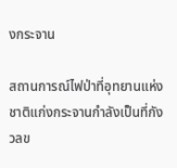งกระจาน

สถานการณ์ไฟป่าที่อุทยานแห่งชาติแก่งกระจานกำลังเป็นที่กังวลข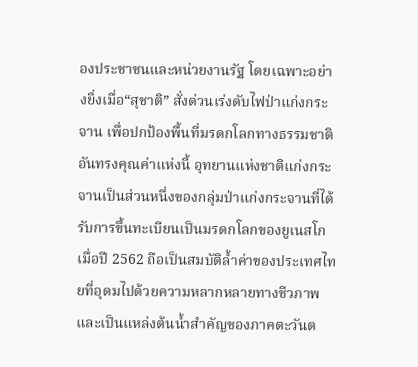องประชาชนและหน่วยงานรัฐ โดยเฉพาะอย่างยิ่งเมื่อ“สุชาติ” สั่งด่วนเร่งดับไฟป่าแก่งกระจาน เพื่อปกป้องพื้นที่มรดกโลกทางธรรมชาติอันทรงคุณค่าแห่งนี้ อุทยานแห่งชาติแก่งกระจานเป็นส่วนหนึ่งของกลุ่มป่าแก่งกระจานที่ได้รับการขึ้นทะเบียนเป็นมรดกโลกของยูเนสโกเมื่อปี 2562 ถือเป็นสมบัติล้ำค่าของประเทศไทยที่อุดมไปด้วยความหลากหลายทางชีวภาพและเป็นแหล่งต้นน้ำสำคัญของภาคตะวันต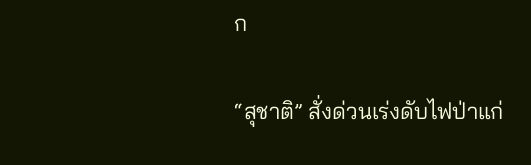ก

“สุชาติ” สั่งด่วนเร่งดับไฟป่าแก่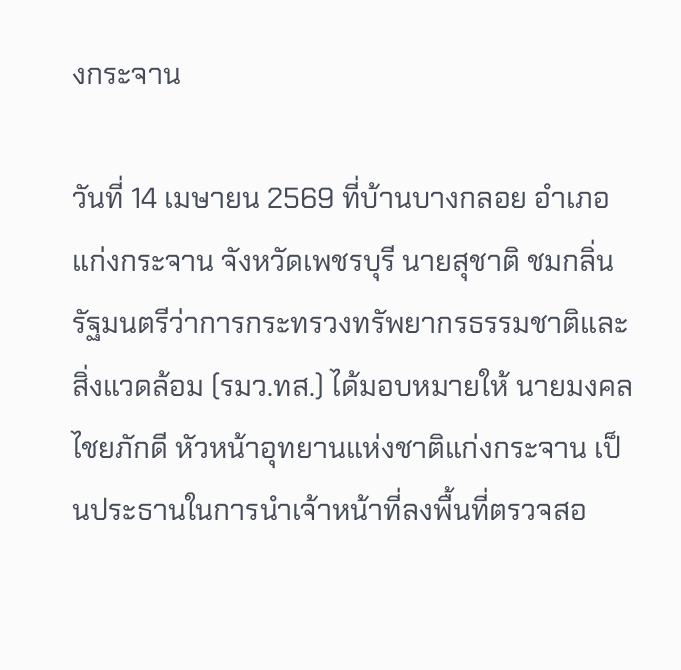งกระจาน

วันที่ 14 เมษายน 2569 ที่บ้านบางกลอย อำเภอแก่งกระจาน จังหวัดเพชรบุรี นายสุชาติ ชมกลิ่น รัฐมนตรีว่าการกระทรวงทรัพยากรธรรมชาติและสิ่งแวดล้อม (รมว.ทส.) ได้มอบหมายให้ นายมงคล ไชยภักดี หัวหน้าอุทยานแห่งชาติแก่งกระจาน เป็นประธานในการนำเจ้าหน้าที่ลงพื้นที่ตรวจสอ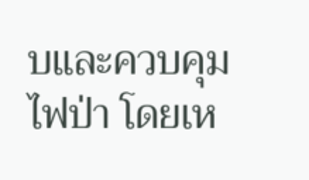บและควบคุมไฟป่า โดยเห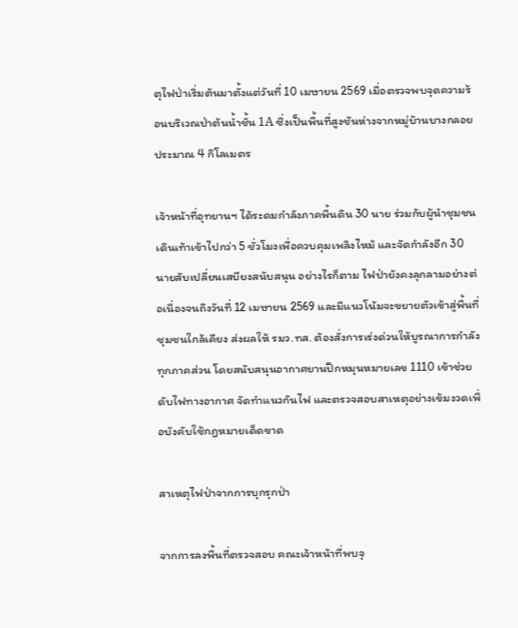ตุไฟป่าเริ่มต้นมาตั้งแต่วันที่ 10 เมษายน 2569 เมื่อตรวจพบจุดความร้อนบริเวณป่าต้นน้ำชั้น 1A ซึ่งเป็นพื้นที่สูงชันห่างจากหมู่บ้านบางกลอยประมาณ 4 กิโลเมตร

เจ้าหน้าที่อุทยานฯ ได้ระดมกำลังภาคพื้นดิน 30 นาย ร่วมกับผู้นำชุมชน เดินเท้าเข้าไปกว่า 5 ชั่วโมงเพื่อควบคุมเพลิงไหม้ และจัดกำลังอีก 30 นายสับเปลี่ยนเสบียงสนับสนุน อย่างไรก็ตาม ไฟป่ายังคงลุกลามอย่างต่อเนื่องจนถึงวันที่ 12 เมษายน 2569 และมีแนวโน้มจะขยายตัวเข้าสู่พื้นที่ชุมชนใกล้เคียง ส่งผลให้ รมว.ทส. ต้องสั่งการเร่งด่วนให้บูรณาการกำลังทุกภาคส่วน โดยสนับสนุนอากาศยานปีกหมุนหมายเลข 1110 เข้าช่วยดับไฟทางอากาศ จัดทำแนวกันไฟ และตรวจสอบสาเหตุอย่างเข้มงวดเพื่อบังคับใช้กฎหมายเด็ดขาด

สาเหตุไฟป่าจากการบุกรุกป่า

จากการลงพื้นที่ตรวจสอบ คณะเจ้าหน้าที่พบจุ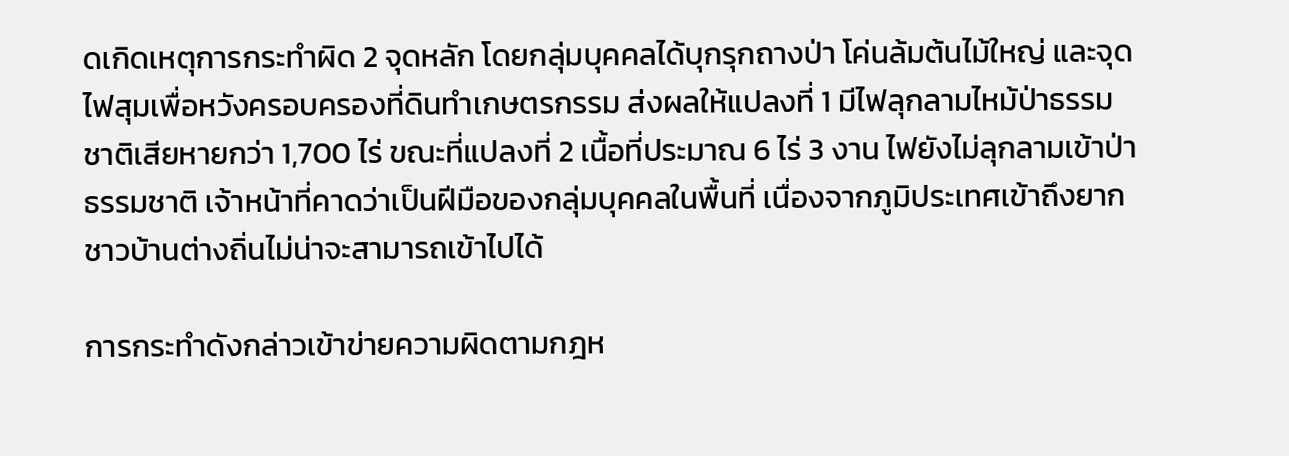ดเกิดเหตุการกระทำผิด 2 จุดหลัก โดยกลุ่มบุคคลได้บุกรุกถางป่า โค่นล้มต้นไม้ใหญ่ และจุดไฟสุมเพื่อหวังครอบครองที่ดินทำเกษตรกรรม ส่งผลให้แปลงที่ 1 มีไฟลุกลามไหม้ป่าธรรมชาติเสียหายกว่า 1,700 ไร่ ขณะที่แปลงที่ 2 เนื้อที่ประมาณ 6 ไร่ 3 งาน ไฟยังไม่ลุกลามเข้าป่าธรรมชาติ เจ้าหน้าที่คาดว่าเป็นฝีมือของกลุ่มบุคคลในพื้นที่ เนื่องจากภูมิประเทศเข้าถึงยาก ชาวบ้านต่างถิ่นไม่น่าจะสามารถเข้าไปได้

การกระทำดังกล่าวเข้าข่ายความผิดตามกฎห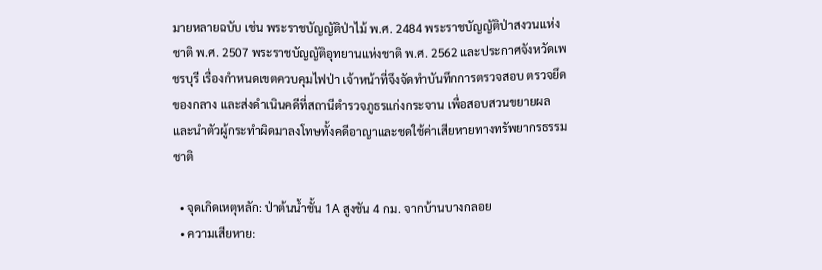มายหลายฉบับ เช่น พระราชบัญญัติป่าไม้ พ.ศ. 2484 พระราชบัญญัติป่าสงวนแห่งชาติ พ.ศ. 2507 พระราชบัญญัติอุทยานแห่งชาติ พ.ศ. 2562 และประกาศจังหวัดเพชรบุรี เรื่องกำหนดเขตควบคุมไฟป่า เจ้าหน้าที่จึงจัดทำบันทึกการตรวจสอบ ตรวจยึดของกลาง และส่งดำเนินคดีที่สถานีตำรวจภูธรแก่งกระจาน เพื่อสอบสวนขยายผลและนำตัวผู้กระทำผิดมาลงโทษทั้งคดีอาญาและชดใช้ค่าเสียหายทางทรัพยากรธรรมชาติ

  • จุดเกิดเหตุหลัก: ป่าต้นน้ำชั้น 1A สูงชัน 4 กม. จากบ้านบางกลอย
  • ความเสียหาย: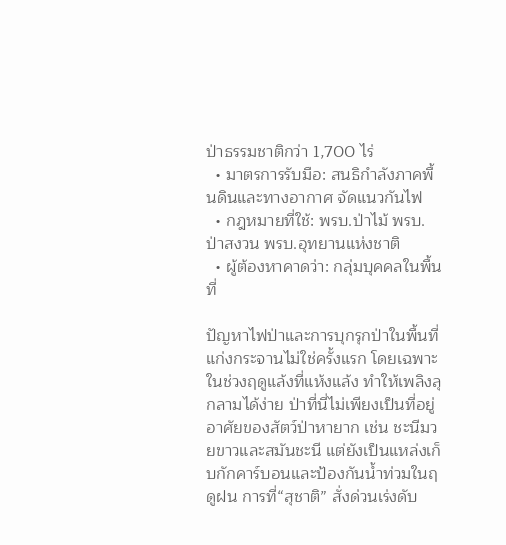ป่าธรรมชาติกว่า 1,700 ไร่
  • มาตรการรับมือ: สนธิกำลังภาคพื้นดินและทางอากาศ จัดแนวกันไฟ
  • กฎหมายที่ใช้: พรบ.ป่าไม้ พรบ.ป่าสงวน พรบ.อุทยานแห่งชาติ
  • ผู้ต้องหาคาดว่า: กลุ่มบุคคลในพื้นที่

ปัญหาไฟป่าและการบุกรุกป่าในพื้นที่แก่งกระจานไม่ใช่ครั้งแรก โดยเฉพาะในช่วงฤดูแล้งที่แห้งแล้ง ทำให้เพลิงลุกลามได้ง่าย ป่าที่นี่ไม่เพียงเป็นที่อยู่อาศัยของสัตว์ป่าหายาก เช่น ชะนีมวยขาวและสมันชะนี แต่ยังเป็นแหล่งเก็บกักคาร์บอนและป้องกันน้ำท่วมในฤดูฝน การที่“สุชาติ” สั่งด่วนเร่งดับ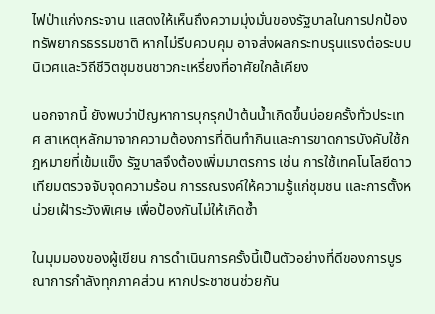ไฟป่าแก่งกระจาน แสดงให้เห็นถึงความมุ่งมั่นของรัฐบาลในการปกป้องทรัพยากรธรรมชาติ หากไม่รีบควบคุม อาจส่งผลกระทบรุนแรงต่อระบบนิเวศและวิถีชีวิตชุมชนชาวกะเหรี่ยงที่อาศัยใกล้เคียง

นอกจากนี้ ยังพบว่าปัญหาการบุกรุกป่าต้นน้ำเกิดขึ้นบ่อยครั้งทั่วประเทศ สาเหตุหลักมาจากความต้องการที่ดินทำกินและการขาดการบังคับใช้กฎหมายที่เข้มแข็ง รัฐบาลจึงต้องเพิ่มมาตรการ เช่น การใช้เทคโนโลยีดาวเทียมตรวจจับจุดความร้อน การรณรงค์ให้ความรู้แก่ชุมชน และการตั้งหน่วยเฝ้าระวังพิเศษ เพื่อป้องกันไม่ให้เกิดซ้ำ

ในมุมมองของผู้เขียน การดำเนินการครั้งนี้เป็นตัวอย่างที่ดีของการบูรณาการกำลังทุกภาคส่วน หากประชาชนช่วยกัน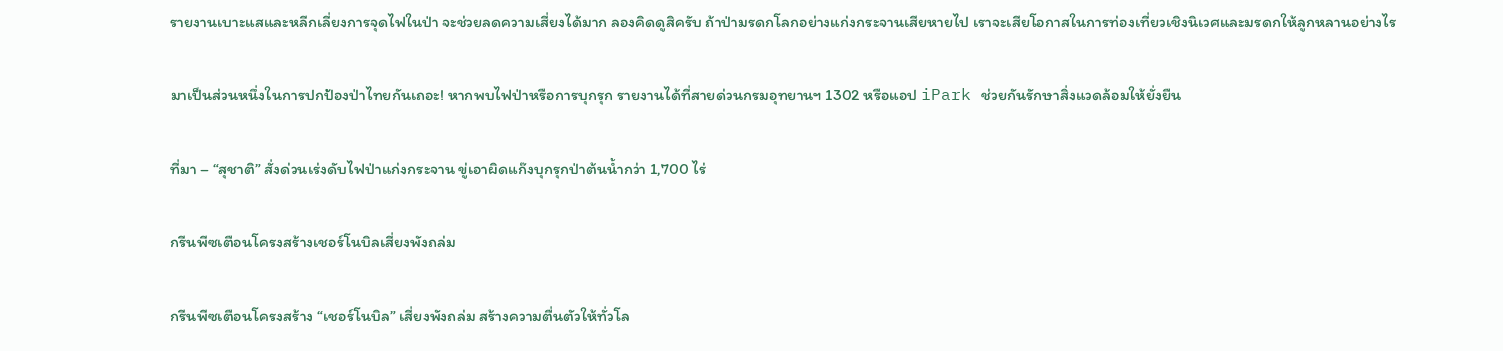รายงานเบาะแสและหลีกเลี่ยงการจุดไฟในป่า จะช่วยลดความเสี่ยงได้มาก ลองคิดดูสิครับ ถ้าป่ามรดกโลกอย่างแก่งกระจานเสียหายไป เราจะเสียโอกาสในการท่องเที่ยวเชิงนิเวศและมรดกให้ลูกหลานอย่างไร

มาเป็นส่วนหนึ่งในการปกป้องป่าไทยกันเถอะ! หากพบไฟป่าหรือการบุกรุก รายงานได้ที่สายด่วนกรมอุทยานฯ 1302 หรือแอป iPark ช่วยกันรักษาสิ่งแวดล้อมให้ยั่งยืน

ที่มา – “สุชาติ” สั่งด่วนเร่งดับไฟป่าแก่งกระจาน ขู่เอาผิดแก๊งบุกรุกป่าต้นน้ำกว่า 1,700 ไร่

กรีนพีซเตือนโครงสร้างเชอร์โนบิลเสี่ยงพังถล่ม

กรีนพีซเตือนโครงสร้าง “เชอร์โนบิล” เสี่ยงพังถล่ม สร้างความตื่นตัวให้ทั่วโล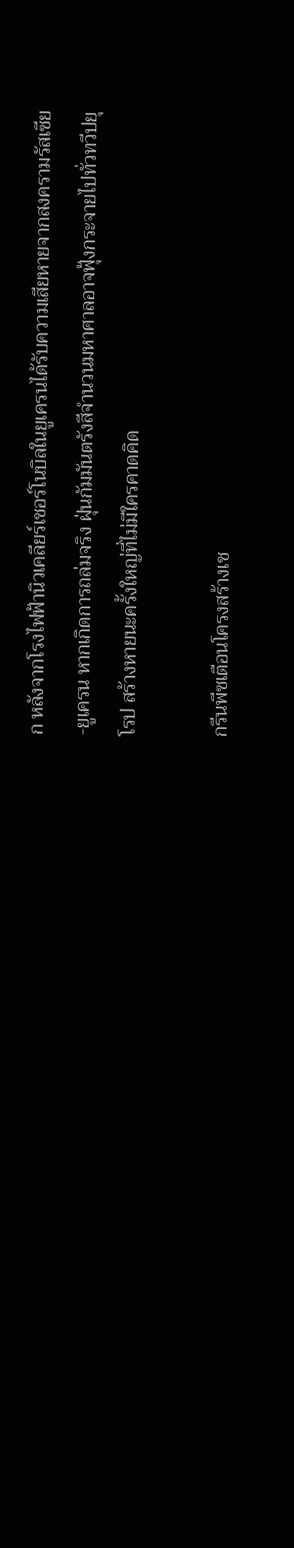ก หลังจากโรงไฟฟ้านิวเคลียร์เชอร์โนบิลในยูเครนได้รับความเสียหายจากสงครามรัสเซีย-ยูเครน หากเกิดการถล่มจริง ฝุ่นกัมมันตรังสีจำนวนมหาศาลอาจฟุ้งกระจายไปทั่วทวีปยุโรป สร้างหายนะครั้งใหญ่ที่ไม่มีใครคาดคิด

กรีนพีซเตือนโครงสร้างเช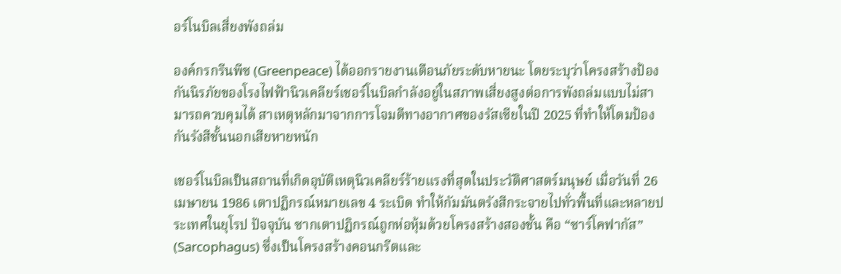อร์โนบิลเสี่ยงพังถล่ม

องค์กรกรีนพีซ (Greenpeace) ได้ออกรายงานเตือนภัยระดับหายนะ โดยระบุว่าโครงสร้างป้องกันนิรภัยของโรงไฟฟ้านิวเคลียร์เชอร์โนบิลกำลังอยู่ในสภาพเสี่ยงสูงต่อการพังถล่มแบบไม่สามารถควบคุมได้ สาเหตุหลักมาจากการโจมตีทางอากาศของรัสเซียในปี 2025 ที่ทำให้โดมป้องกันรังสีชั้นนอกเสียหายหนัก

เชอร์โนบิลเป็นสถานที่เกิดอุบัติเหตุนิวเคลียร์ร้ายแรงที่สุดในประวัติศาสตร์มนุษย์ เมื่อวันที่ 26 เมษายน 1986 เตาปฏิกรณ์หมายเลข 4 ระเบิด ทำให้กัมมันตรังสีกระจายไปทั่วพื้นที่และหลายประเทศในยุโรป ปัจจุบัน ซากเตาปฏิกรณ์ถูกห่อหุ้มด้วยโครงสร้างสองชั้น คือ “ซาร์โคฟากัส” (Sarcophagus) ซึ่งเป็นโครงสร้างคอนกรีตและ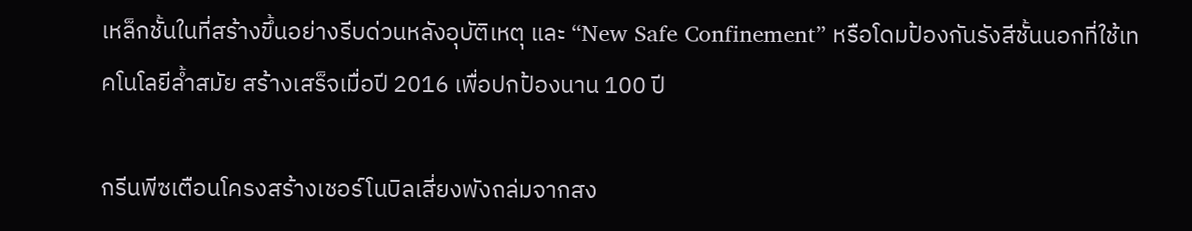เหล็กชั้นในที่สร้างขึ้นอย่างรีบด่วนหลังอุบัติเหตุ และ “New Safe Confinement” หรือโดมป้องกันรังสีชั้นนอกที่ใช้เทคโนโลยีล้ำสมัย สร้างเสร็จเมื่อปี 2016 เพื่อปกป้องนาน 100 ปี

กรีนพีซเตือนโครงสร้างเชอร์โนบิลเสี่ยงพังถล่มจากสง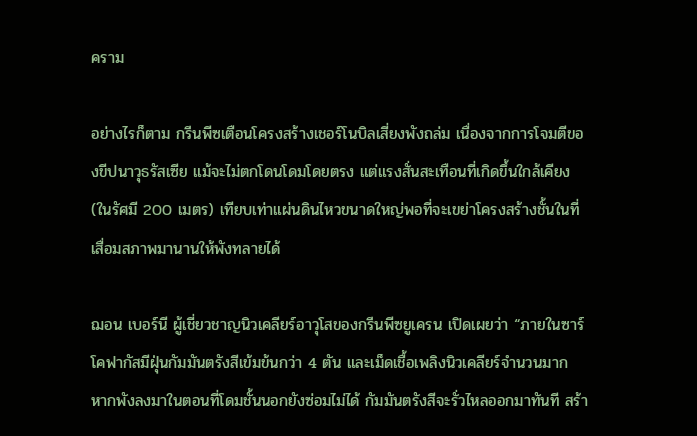คราม

อย่างไรก็ตาม กรีนพีซเตือนโครงสร้างเชอร์โนบิลเสี่ยงพังถล่ม เนื่องจากการโจมตีของขีปนาวุธรัสเซีย แม้จะไม่ตกโดนโดมโดยตรง แต่แรงสั่นสะเทือนที่เกิดขึ้นใกล้เคียง (ในรัศมี 200 เมตร) เทียบเท่าแผ่นดินไหวขนาดใหญ่พอที่จะเขย่าโครงสร้างชั้นในที่เสื่อมสภาพมานานให้พังทลายได้

ฌอน เบอร์นี ผู้เชี่ยวชาญนิวเคลียร์อาวุโสของกรีนพีซยูเครน เปิดเผยว่า “ภายในซาร์โคฟากัสมีฝุ่นกัมมันตรังสีเข้มข้นกว่า 4 ตัน และเม็ดเชื้อเพลิงนิวเคลียร์จำนวนมาก หากพังลงมาในตอนที่โดมชั้นนอกยังซ่อมไม่ได้ กัมมันตรังสีจะรั่วไหลออกมาทันที สร้า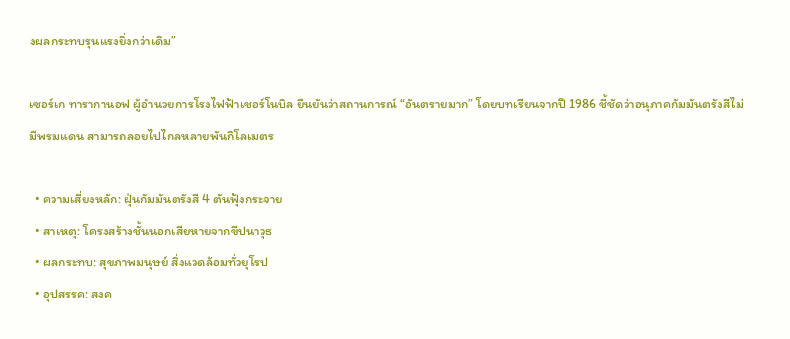งผลกระทบรุนแรงยิ่งกว่าเดิม”

เซอร์เก ทารากานอฟ ผู้อำนวยการโรงไฟฟ้าเชอร์โนบิล ยืนยันว่าสถานการณ์ “อันตรายมาก” โดยบทเรียนจากปี 1986 ชี้ชัดว่าอนุภาคกัมมันตรังสีไม่มีพรมแดน สามารถลอยไปไกลหลายพันกิโลเมตร

  • ความเสี่ยงหลัก: ฝุ่นกัมมันตรังสี 4 ตันฟุ้งกระจาย
  • สาเหตุ: โครงสร้างชั้นนอกเสียหายจากขีปนาวุธ
  • ผลกระทบ: สุขภาพมนุษย์ สิ่งแวดล้อมทั่วยุโรป
  • อุปสรรค: สงค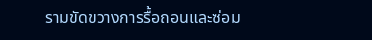รามขัดขวางการรื้อถอนและซ่อม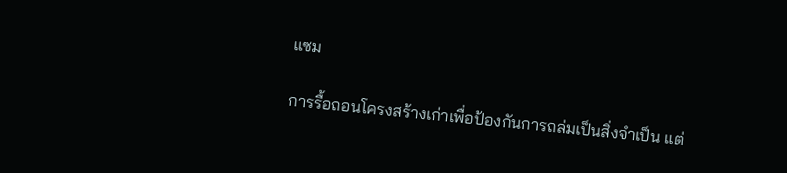แซม

การรื้อถอนโครงสร้างเก่าเพื่อป้องกันการถล่มเป็นสิ่งจำเป็น แต่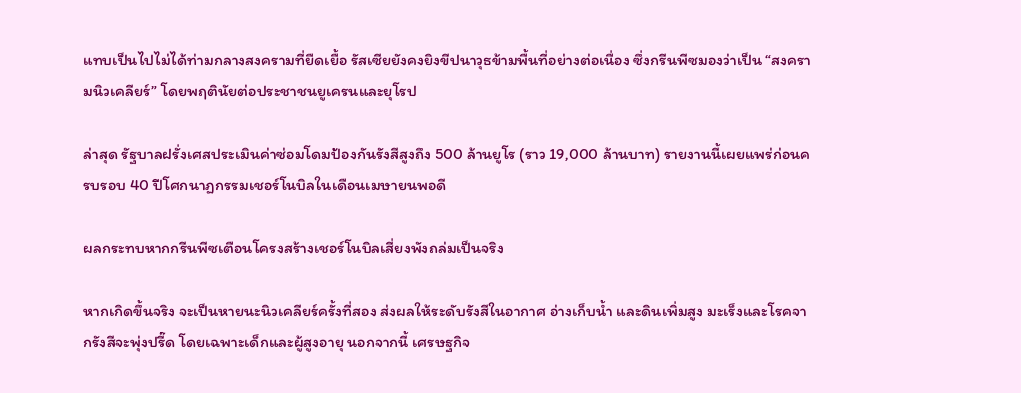แทบเป็นไปไม่ได้ท่ามกลางสงครามที่ยืดเยื้อ รัสเซียยังคงยิงขีปนาวุธข้ามพื้นที่อย่างต่อเนื่อง ซึ่งกรีนพีซมองว่าเป็น “สงครามนิวเคลียร์” โดยพฤตินัยต่อประชาชนยูเครนและยุโรป

ล่าสุด รัฐบาลฝรั่งเศสประเมินค่าซ่อมโดมป้องกันรังสีสูงถึง 500 ล้านยูโร (ราว 19,000 ล้านบาท) รายงานนี้เผยแพร่ก่อนครบรอบ 40 ปีโศกนาฏกรรมเชอร์โนบิลในเดือนเมษายนพอดี

ผลกระทบหากกรีนพีซเตือนโครงสร้างเชอร์โนบิลเสี่ยงพังถล่มเป็นจริง

หากเกิดขึ้นจริง จะเป็นหายนะนิวเคลียร์ครั้งที่สอง ส่งผลให้ระดับรังสีในอากาศ อ่างเก็บน้ำ และดินเพิ่มสูง มะเร็งและโรคจากรังสีจะพุ่งปรี๊ด โดยเฉพาะเด็กและผู้สูงอายุ นอกจากนี้ เศรษฐกิจ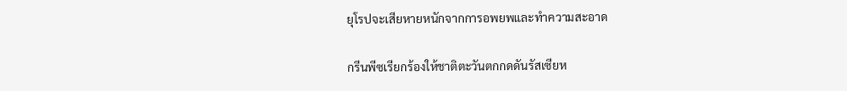ยุโรปจะเสียหายหนักจากการอพยพและทำความสะอาด

กรีนพีซเรียกร้องให้ชาติตะวันตกกดดันรัสเซียห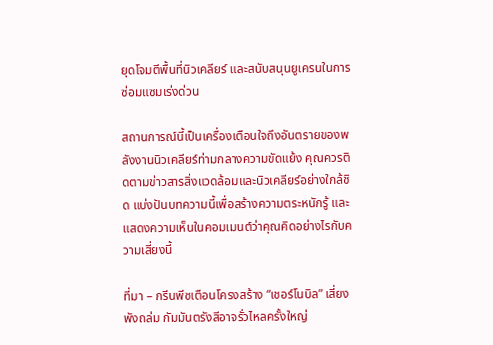ยุดโจมตีพื้นที่นิวเคลียร์ และสนับสนุนยูเครนในการซ่อมแซมเร่งด่วน

สถานการณ์นี้เป็นเครื่องเตือนใจถึงอันตรายของพลังงานนิวเคลียร์ท่ามกลางความขัดแย้ง คุณควรติดตามข่าวสารสิ่งแวดล้อมและนิวเคลียร์อย่างใกล้ชิด แบ่งปันบทความนี้เพื่อสร้างความตระหนักรู้ และแสดงความเห็นในคอมเมนต์ว่าคุณคิดอย่างไรกับความเสี่ยงนี้

ที่มา – กรีนพีซเตือนโครงสร้าง “เชอร์โนบิล” เสี่ยงพังถล่ม กัมมันตรังสีอาจรั่วไหลครั้งใหญ่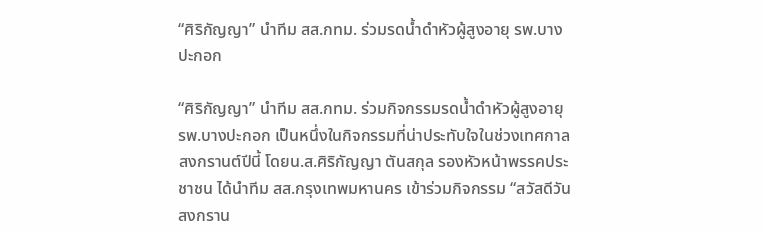“ศิริกัญญา” นำทีม สส.กทม. ร่วมรดน้ำดำหัวผู้สูงอายุ รพ.บางปะกอก

“ศิริกัญญา” นำทีม สส.กทม. ร่วมกิจกรรมรดน้ำดำหัวผู้สูงอายุ รพ.บางปะกอก เป็นหนึ่งในกิจกรรมที่น่าประทับใจในช่วงเทศกาลสงกรานต์ปีนี้ โดยน.ส.ศิริกัญญา ตันสกุล รองหัวหน้าพรรคประชาชน ได้นำทีม สส.กรุงเทพมหานคร เข้าร่วมกิจกรรม “สวัสดีวันสงกราน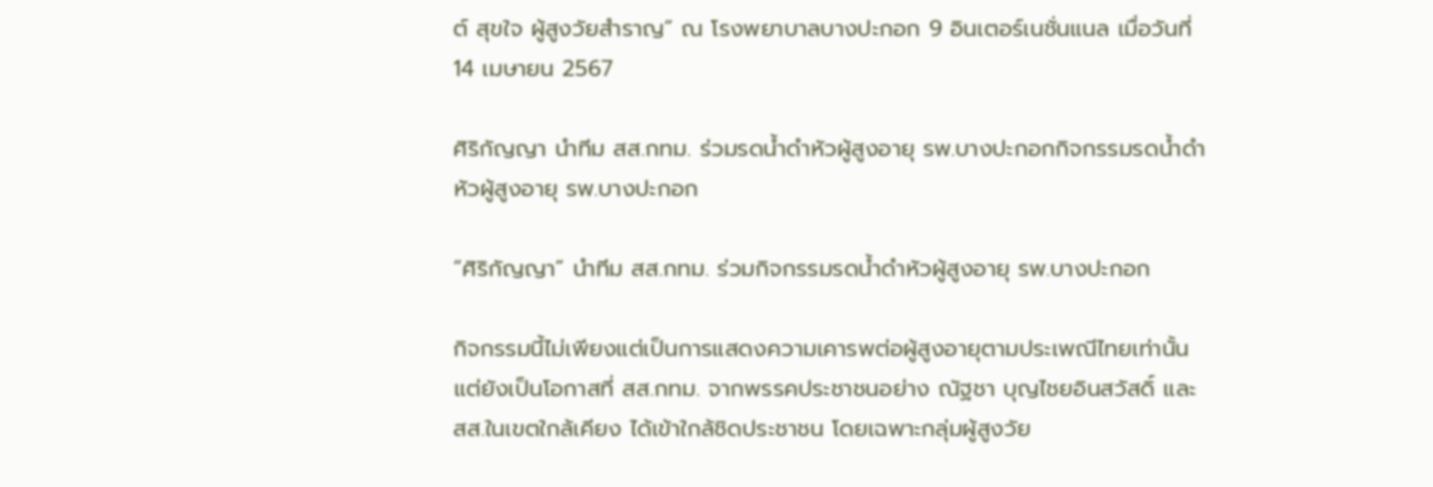ต์ สุขใจ ผู้สูงวัยสำราญ” ณ โรงพยาบาลบางปะกอก 9 อินเตอร์เนชั่นแนล เมื่อวันที่ 14 เมษายน 2567

ศิริกัญญา นำทีม สส.กทม. ร่วมรดน้ำดำหัวผู้สูงอายุ รพ.บางปะกอกกิจกรรมรดน้ำดำหัวผู้สูงอายุ รพ.บางปะกอก

“ศิริกัญญา” นำทีม สส.กทม. ร่วมกิจกรรมรดน้ำดำหัวผู้สูงอายุ รพ.บางปะกอก

กิจกรรมนี้ไม่เพียงแต่เป็นการแสดงความเคารพต่อผู้สูงอายุตามประเพณีไทยเท่านั้น แต่ยังเป็นโอกาสที่ สส.กทม. จากพรรคประชาชนอย่าง ณัฐชา บุญไชยอินสวัสดิ์ และ สส.ในเขตใกล้เคียง ได้เข้าใกล้ชิดประชาชน โดยเฉพาะกลุ่มผู้สูงวัย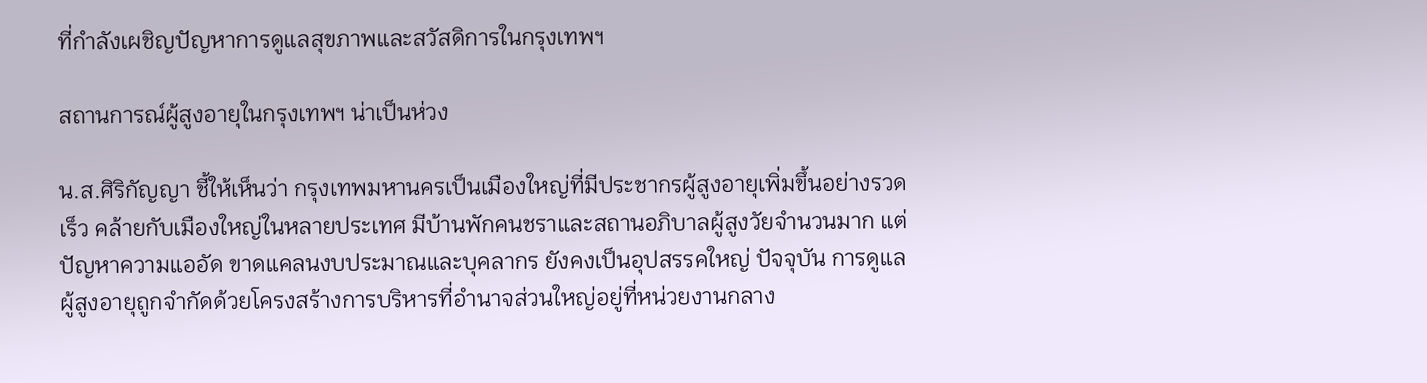ที่กำลังเผชิญปัญหาการดูแลสุขภาพและสวัสดิการในกรุงเทพฯ

สถานการณ์ผู้สูงอายุในกรุงเทพฯ น่าเป็นห่วง

น.ส.ศิริกัญญา ชี้ให้เห็นว่า กรุงเทพมหานครเป็นเมืองใหญ่ที่มีประชากรผู้สูงอายุเพิ่มขึ้นอย่างรวดเร็ว คล้ายกับเมืองใหญ่ในหลายประเทศ มีบ้านพักคนชราและสถานอภิบาลผู้สูงวัยจำนวนมาก แต่ปัญหาความแออัด ขาดแคลนงบประมาณและบุคลากร ยังคงเป็นอุปสรรคใหญ่ ปัจจุบัน การดูแลผู้สูงอายุถูกจำกัดด้วยโครงสร้างการบริหารที่อำนาจส่วนใหญ่อยู่ที่หน่วยงานกลาง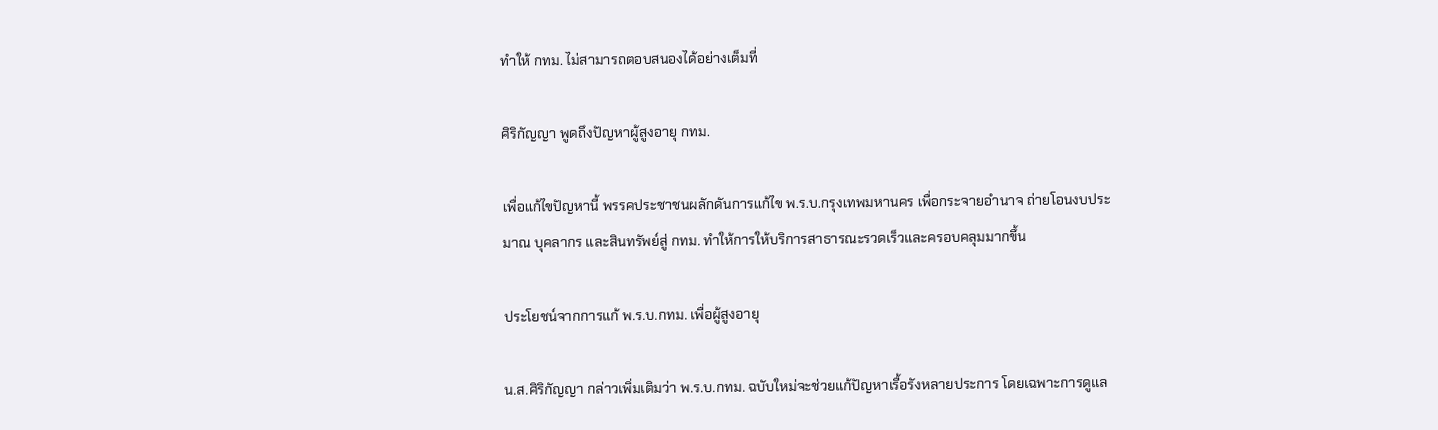ทำให้ กทม. ไม่สามารถตอบสนองได้อย่างเต็มที่

ศิริกัญญา พูดถึงปัญหาผู้สูงอายุ กทม.

เพื่อแก้ไขปัญหานี้ พรรคประชาชนผลักดันการแก้ไข พ.ร.บ.กรุงเทพมหานคร เพื่อกระจายอำนาจ ถ่ายโอนงบประมาณ บุคลากร และสินทรัพย์สู่ กทม. ทำให้การให้บริการสาธารณะรวดเร็วและครอบคลุมมากขึ้น

ประโยชน์จากการแก้ พ.ร.บ.กทม. เพื่อผู้สูงอายุ

น.ส.ศิริกัญญา กล่าวเพิ่มเติมว่า พ.ร.บ.กทม. ฉบับใหม่จะช่วยแก้ปัญหาเรื้อรังหลายประการ โดยเฉพาะการดูแล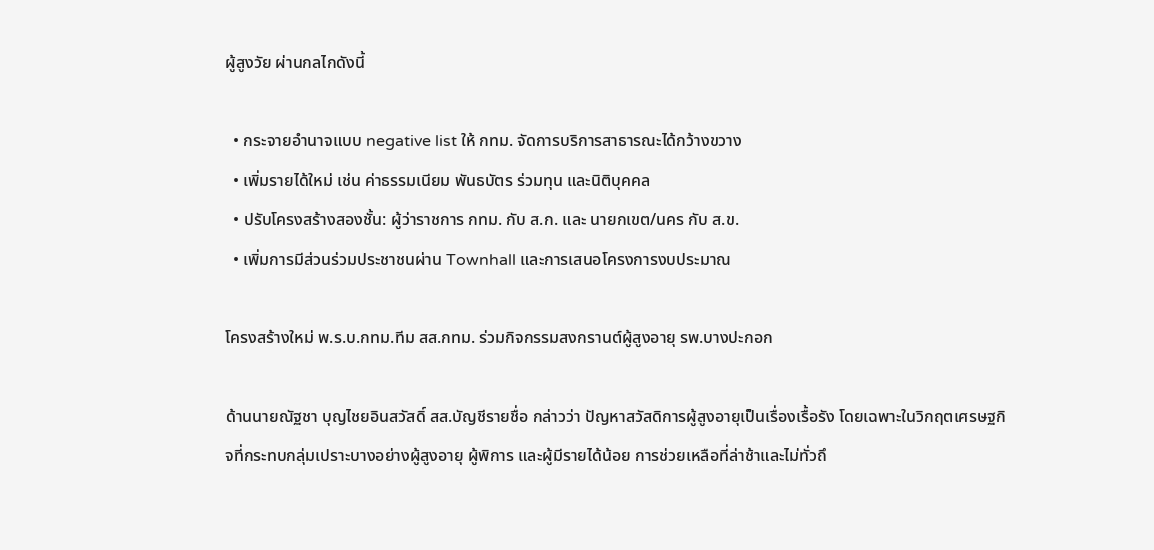ผู้สูงวัย ผ่านกลไกดังนี้

  • กระจายอำนาจแบบ negative list ให้ กทม. จัดการบริการสาธารณะได้กว้างขวาง
  • เพิ่มรายได้ใหม่ เช่น ค่าธรรมเนียม พันธบัตร ร่วมทุน และนิติบุคคล
  • ปรับโครงสร้างสองชั้น: ผู้ว่าราชการ กทม. กับ ส.ก. และ นายกเขต/นคร กับ ส.ข.
  • เพิ่มการมีส่วนร่วมประชาชนผ่าน Townhall และการเสนอโครงการงบประมาณ

โครงสร้างใหม่ พ.ร.บ.กทม.ทีม สส.กทม. ร่วมกิจกรรมสงกรานต์ผู้สูงอายุ รพ.บางปะกอก

ด้านนายณัฐชา บุญไชยอินสวัสดิ์ สส.บัญชีรายชื่อ กล่าวว่า ปัญหาสวัสดิการผู้สูงอายุเป็นเรื่องเรื้อรัง โดยเฉพาะในวิกฤตเศรษฐกิจที่กระทบกลุ่มเปราะบางอย่างผู้สูงอายุ ผู้พิการ และผู้มีรายได้น้อย การช่วยเหลือที่ล่าช้าและไม่ทั่วถึ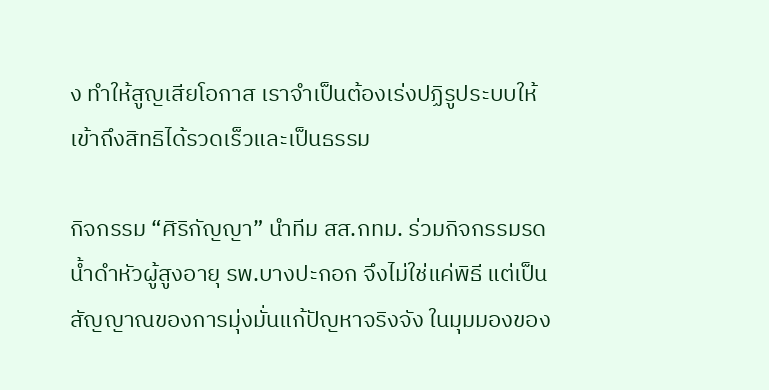ง ทำให้สูญเสียโอกาส เราจำเป็นต้องเร่งปฏิรูประบบให้เข้าถึงสิทธิได้รวดเร็วและเป็นธรรม

กิจกรรม “ศิริกัญญา” นำทีม สส.กทม. ร่วมกิจกรรมรดน้ำดำหัวผู้สูงอายุ รพ.บางปะกอก จึงไม่ใช่แค่พิธี แต่เป็นสัญญาณของการมุ่งมั่นแก้ปัญหาจริงจัง ในมุมมองของ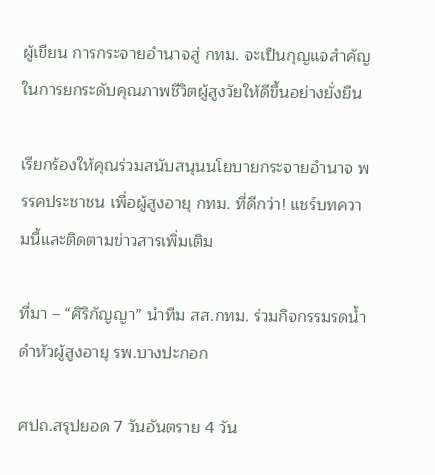ผู้เขียน การกระจายอำนาจสู่ กทม. จะเป็นกุญแจสำคัญในการยกระดับคุณภาพชีวิตผู้สูงวัยให้ดีขึ้นอย่างยั่งยืน

เรียกร้องให้คุณร่วมสนับสนุนนโยบายกระจายอำนาจ พรรคประชาชน เพื่อผู้สูงอายุ กทม. ที่ดีกว่า! แชร์บทความนี้และติดตามข่าวสารเพิ่มเติม

ที่มา – “ศิริกัญญา” นำทีม สส.กทม. ร่วมกิจกรรมรดน้ำดำหัวผู้สูงอายุ รพ.บางปะกอก

ศปถ.สรุปยอด 7 วันอันตราย 4 วัน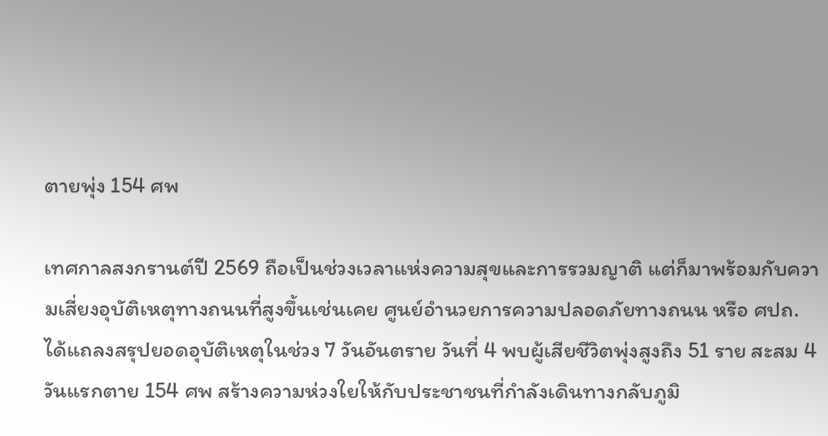ตายพุ่ง 154 ศพ

เทศกาลสงกรานต์ปี 2569 ถือเป็นช่วงเวลาแห่งความสุขและการรวมญาติ แต่ก็มาพร้อมกับความเสี่ยงอุบัติเหตุทางถนนที่สูงขึ้นเช่นเคย ศูนย์อำนวยการความปลอดภัยทางถนน หรือ ศปถ. ได้แถลงสรุปยอดอุบัติเหตุในช่วง 7 วันอันตราย วันที่ 4 พบผู้เสียชีวิตพุ่งสูงถึง 51 ราย สะสม 4 วันแรกตาย 154 ศพ สร้างความห่วงใยให้กับประชาชนที่กำลังเดินทางกลับภูมิ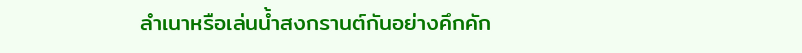ลำเนาหรือเล่นน้ำสงกรานต์กันอย่างคึกคัก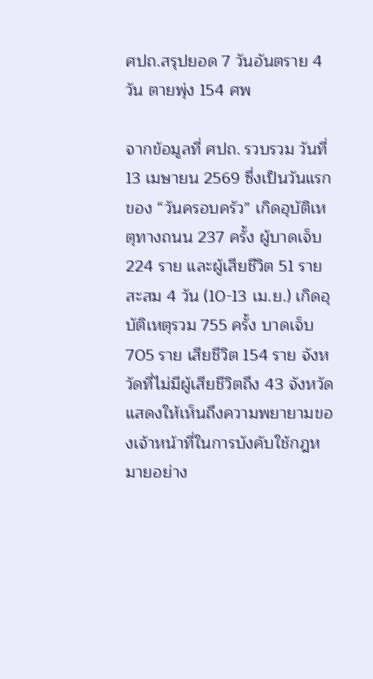ศปถ.สรุปยอด 7 วันอันตราย 4 วัน ตายพุ่ง 154 ศพ

จากข้อมูลที่ ศปถ. รวบรวม วันที่ 13 เมษายน 2569 ซึ่งเป็นวันแรกของ “วันครอบครัว” เกิดอุบัติเหตุทางถนน 237 ครั้ง ผู้บาดเจ็บ 224 ราย และผู้เสียชีวิต 51 ราย สะสม 4 วัน (10-13 เม.ย.) เกิดอุบัติเหตุรวม 755 ครั้ง บาดเจ็บ 705 ราย เสียชีวิต 154 ราย จังหวัดที่ไม่มีผู้เสียชีวิตถึง 43 จังหวัด แสดงให้เห็นถึงความพยายามของเจ้าหน้าที่ในการบังคับใช้กฎหมายอย่าง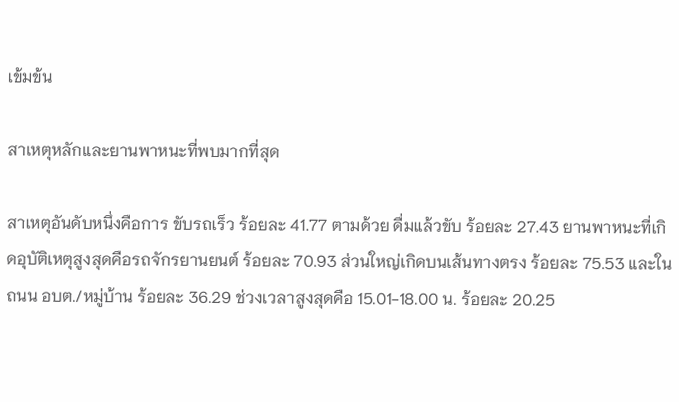เข้มข้น

สาเหตุหลักและยานพาหนะที่พบมากที่สุด

สาเหตุอันดับหนึ่งคือการ ขับรถเร็ว ร้อยละ 41.77 ตามด้วย ดื่มแล้วขับ ร้อยละ 27.43 ยานพาหนะที่เกิดอุบัติเหตุสูงสุดคือรถจักรยานยนต์ ร้อยละ 70.93 ส่วนใหญ่เกิดบนเส้นทางตรง ร้อยละ 75.53 และในถนน อบต./หมู่บ้าน ร้อยละ 36.29 ช่วงเวลาสูงสุดคือ 15.01-18.00 น. ร้อยละ 20.25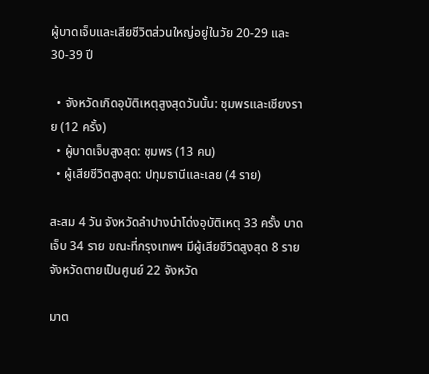ผู้บาดเจ็บและเสียชีวิตส่วนใหญ่อยู่ในวัย 20-29 และ 30-39 ปี

  • จังหวัดเกิดอุบัติเหตุสูงสุดวันนั้น: ชุมพรและเชียงราย (12 ครั้ง)
  • ผู้บาดเจ็บสูงสุด: ชุมพร (13 คน)
  • ผู้เสียชีวิตสูงสุด: ปทุมธานีและเลย (4 ราย)

สะสม 4 วัน จังหวัดลำปางนำโด่งอุบัติเหตุ 33 ครั้ง บาดเจ็บ 34 ราย ขณะที่กรุงเทพฯ มีผู้เสียชีวิตสูงสุด 8 ราย จังหวัดตายเป็นศูนย์ 22 จังหวัด

มาต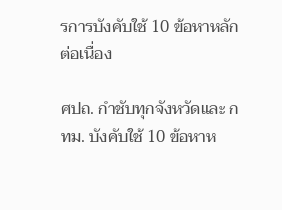รการบังคับใช้ 10 ข้อหาหลักต่อเนื่อง

ศปถ. กำชับทุกจังหวัดและ กทม. บังคับใช้ 10 ข้อหาห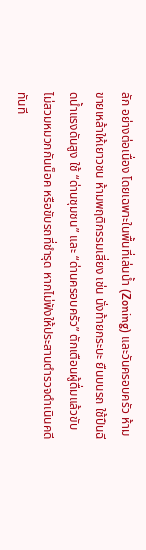ลัก อย่างต่อเนื่อง โดยเฉพาะในพื้นที่เล่นน้ำ (Zoning) และวันครอบครัว ห้ามขายเหล้าให้เยาวชน ห้ามพฤติกรรมเสี่ยง เช่น นั่งท้ายกระบะ ยืนบนรถ ใช้ปืนฉีดน้ำแรงดันสูง ใช้ “ด่านชุมชน” และ “ด่านครอบครัว” ตักเตือนผู้ดื่มแล้วขับ ไม่สวมหมวกกันน็อค หรือขับรถที่ชำรุด หากไม่ฟังให้ประสานตำรวจดำเนินคดีทันที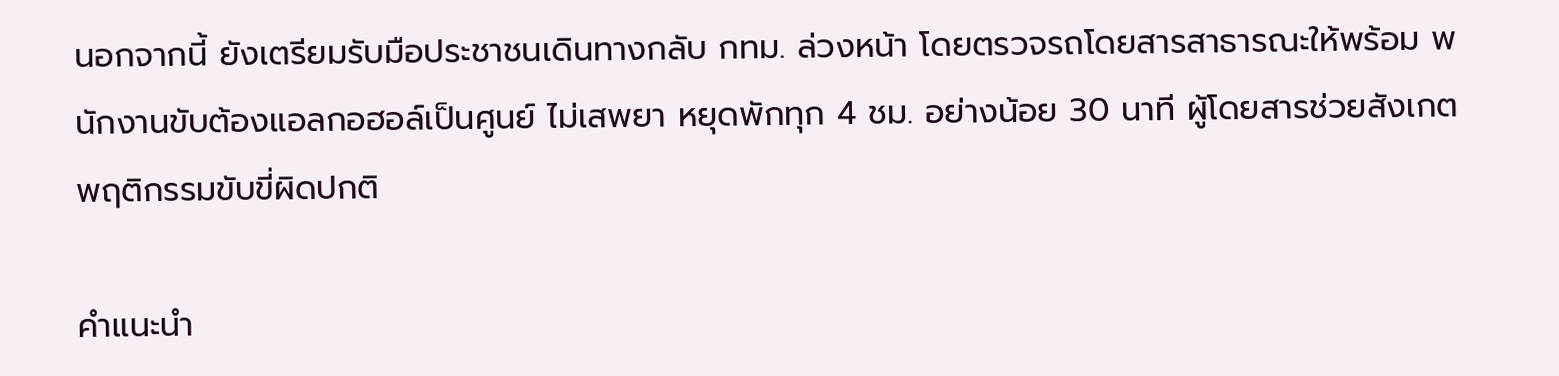นอกจากนี้ ยังเตรียมรับมือประชาชนเดินทางกลับ กทม. ล่วงหน้า โดยตรวจรถโดยสารสาธารณะให้พร้อม พนักงานขับต้องแอลกอฮอล์เป็นศูนย์ ไม่เสพยา หยุดพักทุก 4 ชม. อย่างน้อย 30 นาที ผู้โดยสารช่วยสังเกตพฤติกรรมขับขี่ผิดปกติ

คำแนะนำ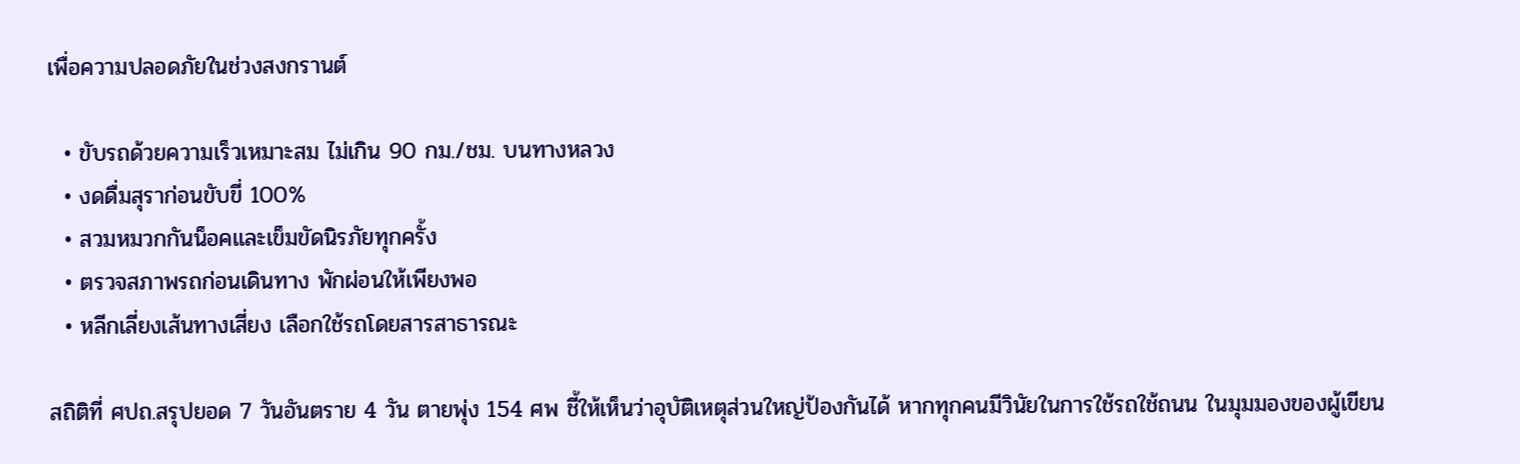เพื่อความปลอดภัยในช่วงสงกรานต์

  • ขับรถด้วยความเร็วเหมาะสม ไม่เกิน 90 กม./ชม. บนทางหลวง
  • งดดื่มสุราก่อนขับขี่ 100%
  • สวมหมวกกันน็อคและเข็มขัดนิรภัยทุกครั้ง
  • ตรวจสภาพรถก่อนเดินทาง พักผ่อนให้เพียงพอ
  • หลีกเลี่ยงเส้นทางเสี่ยง เลือกใช้รถโดยสารสาธารณะ

สถิติที่ ศปถ.สรุปยอด 7 วันอันตราย 4 วัน ตายพุ่ง 154 ศพ ชี้ให้เห็นว่าอุบัติเหตุส่วนใหญ่ป้องกันได้ หากทุกคนมีวินัยในการใช้รถใช้ถนน ในมุมมองของผู้เขียน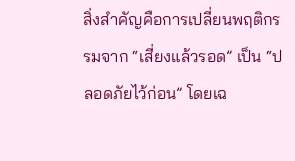สิ่งสำคัญคือการเปลี่ยนพฤติกรรมจาก “เสี่ยงแล้วรอด” เป็น “ปลอดภัยไว้ก่อน” โดยเฉ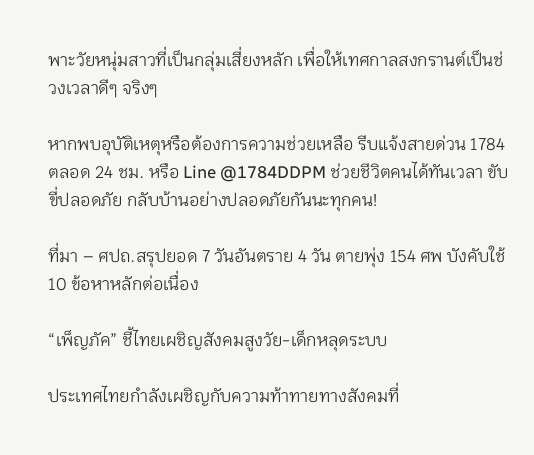พาะวัยหนุ่มสาวที่เป็นกลุ่มเสี่ยงหลัก เพื่อให้เทศกาลสงกรานต์เป็นช่วงเวลาดีๆ จริงๆ

หากพบอุบัติเหตุหรือต้องการความช่วยเหลือ รีบแจ้งสายด่วน 1784 ตลอด 24 ชม. หรือ Line @1784DDPM ช่วยชีวิตคนได้ทันเวลา ขับขี่ปลอดภัย กลับบ้านอย่างปลอดภัยกันนะทุกคน!

ที่มา – ศปถ.สรุปยอด 7 วันอันตราย 4 วัน ตายพุ่ง 154 ศพ บังคับใช้ 10 ข้อหาหลักต่อเนื่อง

“เพ็ญภัค” ชี้ไทยเผชิญสังคมสูงวัย-เด็กหลุดระบบ

ประเทศไทยกำลังเผชิญกับความท้าทายทางสังคมที่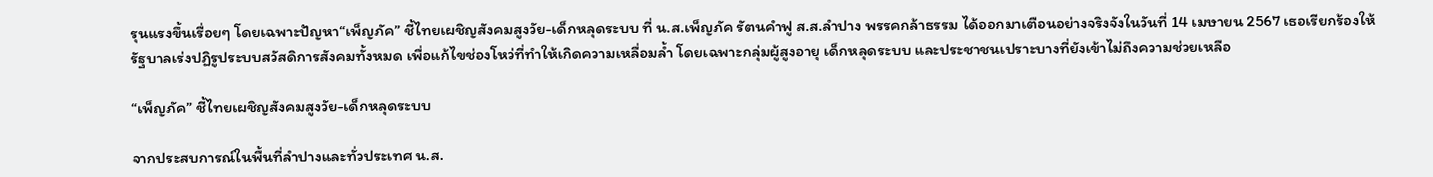รุนแรงขึ้นเรื่อยๆ โดยเฉพาะปัญหา“เพ็ญภัค” ชี้ไทยเผชิญสังคมสูงวัย-เด็กหลุดระบบ ที่ น.ส.เพ็ญภัค รัตนคำฟู ส.ส.ลำปาง พรรคกล้าธรรม ได้ออกมาเตือนอย่างจริงจังในวันที่ 14 เมษายน 2567 เธอเรียกร้องให้รัฐบาลเร่งปฏิรูประบบสวัสดิการสังคมทั้งหมด เพื่อแก้ไขช่องโหว่ที่ทำให้เกิดความเหลื่อมล้ำ โดยเฉพาะกลุ่มผู้สูงอายุ เด็กหลุดระบบ และประชาชนเปราะบางที่ยังเข้าไม่ถึงความช่วยเหลือ

“เพ็ญภัค” ชี้ไทยเผชิญสังคมสูงวัย-เด็กหลุดระบบ

จากประสบการณ์ในพื้นที่ลำปางและทั่วประเทศ น.ส.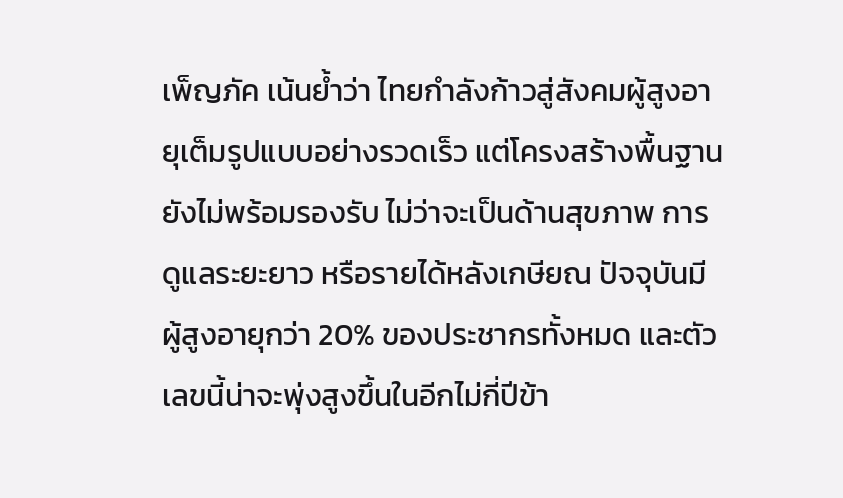เพ็ญภัค เน้นย้ำว่า ไทยกำลังก้าวสู่สังคมผู้สูงอายุเต็มรูปแบบอย่างรวดเร็ว แต่โครงสร้างพื้นฐานยังไม่พร้อมรองรับ ไม่ว่าจะเป็นด้านสุขภาพ การดูแลระยะยาว หรือรายได้หลังเกษียณ ปัจจุบันมีผู้สูงอายุกว่า 20% ของประชากรทั้งหมด และตัวเลขนี้น่าจะพุ่งสูงขึ้นในอีกไม่กี่ปีข้า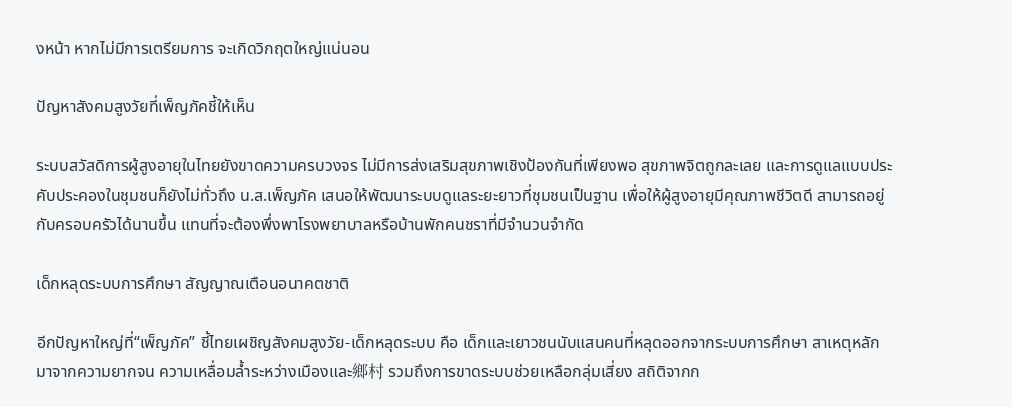งหน้า หากไม่มีการเตรียมการ จะเกิดวิกฤตใหญ่แน่นอน

ปัญหาสังคมสูงวัยที่เพ็ญภัคชี้ให้เห็น

ระบบสวัสดิการผู้สูงอายุในไทยยังขาดความครบวงจร ไม่มีการส่งเสริมสุขภาพเชิงป้องกันที่เพียงพอ สุขภาพจิตถูกละเลย และการดูแลแบบประคับประคองในชุมชนก็ยังไม่ทั่วถึง น.ส.เพ็ญภัค เสนอให้พัฒนาระบบดูแลระยะยาวที่ชุมชนเป็นฐาน เพื่อให้ผู้สูงอายุมีคุณภาพชีวิตดี สามารถอยู่กับครอบครัวได้นานขึ้น แทนที่จะต้องพึ่งพาโรงพยาบาลหรือบ้านพักคนชราที่มีจำนวนจำกัด

เด็กหลุดระบบการศึกษา สัญญาณเตือนอนาคตชาติ

อีกปัญหาใหญ่ที่“เพ็ญภัค” ชี้ไทยเผชิญสังคมสูงวัย-เด็กหลุดระบบ คือ เด็กและเยาวชนนับแสนคนที่หลุดออกจากระบบการศึกษา สาเหตุหลักมาจากความยากจน ความเหลื่อมล้ำระหว่างเมืองและ鄉村 รวมถึงการขาดระบบช่วยเหลือกลุ่มเสี่ยง สถิติจากก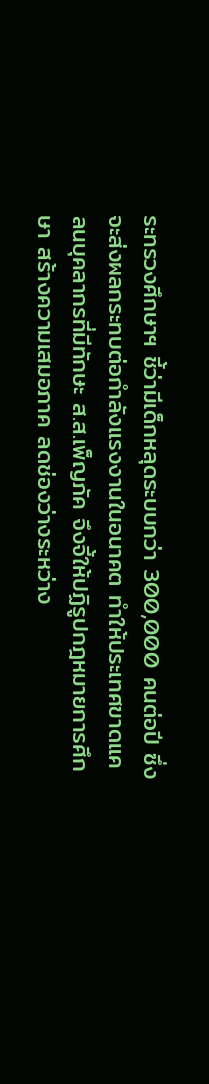ระทรวงศึกษาฯ ชี้ว่ามีเด็กหลุดระบบกว่า 300,000 คนต่อปี ซึ่งจะส่งผลกระทบต่อกำลังแรงงานในอนาคต ทำให้ประเทศขาดแคลนบุคลากรที่มีทักษะ ส.ส.เพ็ญภัค จึงจี้ให้ปฏิรูปกฎหมายการศึกษา สร้างความเสมอภาค ลดช่องว่างระหว่าง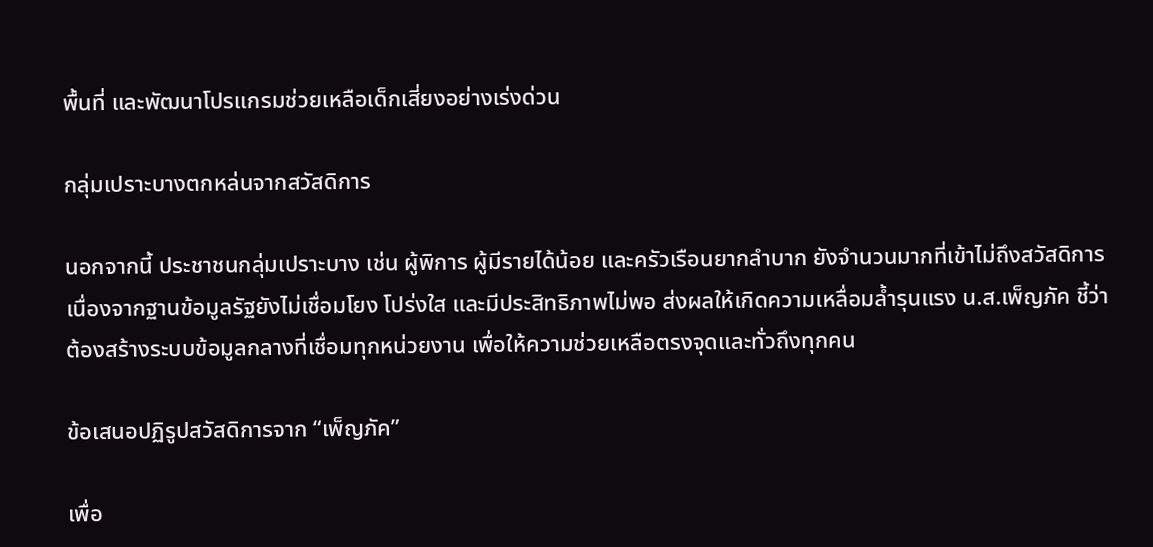พื้นที่ และพัฒนาโปรแกรมช่วยเหลือเด็กเสี่ยงอย่างเร่งด่วน

กลุ่มเปราะบางตกหล่นจากสวัสดิการ

นอกจากนี้ ประชาชนกลุ่มเปราะบาง เช่น ผู้พิการ ผู้มีรายได้น้อย และครัวเรือนยากลำบาก ยังจำนวนมากที่เข้าไม่ถึงสวัสดิการ เนื่องจากฐานข้อมูลรัฐยังไม่เชื่อมโยง โปร่งใส และมีประสิทธิภาพไม่พอ ส่งผลให้เกิดความเหลื่อมล้ำรุนแรง น.ส.เพ็ญภัค ชี้ว่าต้องสร้างระบบข้อมูลกลางที่เชื่อมทุกหน่วยงาน เพื่อให้ความช่วยเหลือตรงจุดและทั่วถึงทุกคน

ข้อเสนอปฏิรูปสวัสดิการจาก “เพ็ญภัค”

เพื่อ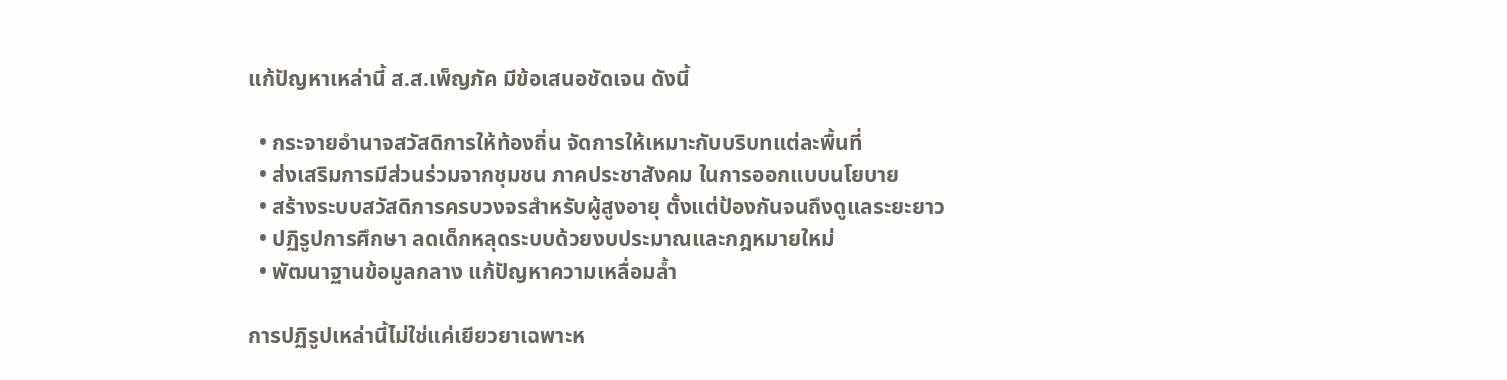แก้ปัญหาเหล่านี้ ส.ส.เพ็ญภัค มีข้อเสนอชัดเจน ดังนี้

  • กระจายอำนาจสวัสดิการให้ท้องถิ่น จัดการให้เหมาะกับบริบทแต่ละพื้นที่
  • ส่งเสริมการมีส่วนร่วมจากชุมชน ภาคประชาสังคม ในการออกแบบนโยบาย
  • สร้างระบบสวัสดิการครบวงจรสำหรับผู้สูงอายุ ตั้งแต่ป้องกันจนถึงดูแลระยะยาว
  • ปฏิรูปการศึกษา ลดเด็กหลุดระบบด้วยงบประมาณและกฎหมายใหม่
  • พัฒนาฐานข้อมูลกลาง แก้ปัญหาความเหลื่อมล้ำ

การปฏิรูปเหล่านี้ไม่ใช่แค่เยียวยาเฉพาะห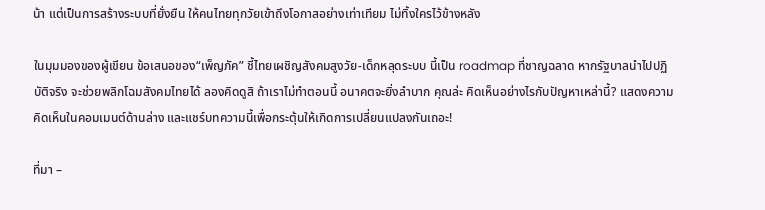น้า แต่เป็นการสร้างระบบที่ยั่งยืน ให้คนไทยทุกวัยเข้าถึงโอกาสอย่างเท่าเทียม ไม่ทิ้งใครไว้ข้างหลัง

ในมุมมองของผู้เขียน ข้อเสนอของ“เพ็ญภัค” ชี้ไทยเผชิญสังคมสูงวัย-เด็กหลุดระบบ นี้เป็น roadmap ที่ชาญฉลาด หากรัฐบาลนำไปปฏิบัติจริง จะช่วยพลิกโฉมสังคมไทยได้ ลองคิดดูสิ ถ้าเราไม่ทำตอนนี้ อนาคตจะยิ่งลำบาก คุณล่ะ คิดเห็นอย่างไรกับปัญหาเหล่านี้? แสดงความคิดเห็นในคอมเมนต์ด้านล่าง และแชร์บทความนี้เพื่อกระตุ้นให้เกิดการเปลี่ยนแปลงกันเถอะ!

ที่มา –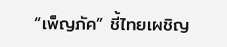“เพ็ญภัค” ชี้ไทยเผชิญ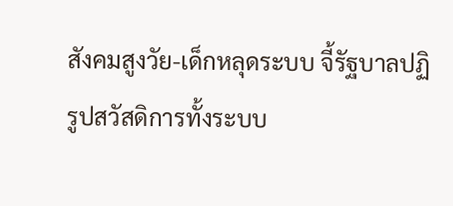สังคมสูงวัย-เด็กหลุดระบบ จี้รัฐบาลปฏิรูปสวัสดิการทั้งระบบ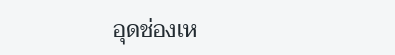อุดช่องเห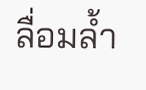ลื่อมล้ำ